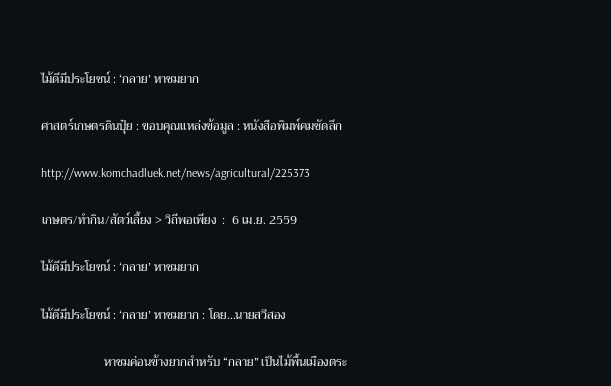ไม้ดีมีประโยชน์ : ‘กลาย’ หาชมยาก

ศาสตร์เกษตรดินปุ๋ย : ขอบคุณแหล่งข้อมูล : หนังสือพิมพ์คมชัดลึก

http://www.komchadluek.net/news/agricultural/225373

เกษตร/ทำกิน/สัตว์เลี้ยง > วิถีพอเพียง  :  6 เม.ย. 2559

ไม้ดีมีประโยชน์ : ‘กลาย’ หาชมยาก

ไม้ดีมีประโยชน์ : ‘กลาย’ หาชมยาก : โดย…นายสวีสอง

                    หาชมค่อนข้างยากสำหรับ “กลาย” เป็นไม้พื้นเมืองตระ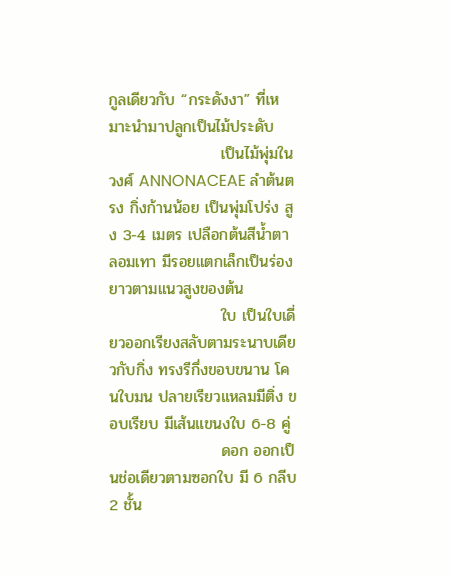กูลเดียวกับ “กระดังงา” ที่เหมาะนำมาปลูกเป็นไม้ประดับ
                    เป็นไม้พุ่มในวงศ์ ANNONACEAE ลำต้นตรง กิ่งก้านน้อย เป็นพุ่มโปร่ง สูง 3-4 เมตร เปลือกต้นสีน้ำตาลอมเทา มีรอยแตกเล็กเป็นร่องยาวตามแนวสูงของต้น
                    ใบ เป็นใบเดี่ยวออกเรียงสลับตามระนาบเดียวกับกิ่ง ทรงรีกึ่งขอบขนาน โคนใบมน ปลายเรียวแหลมมีติ่ง ขอบเรียบ มีเส้นแขนงใบ 6-8 คู่
                    ดอก ออกเป็นช่อเดียวตามซอกใบ มี 6 กลีบ 2 ชั้น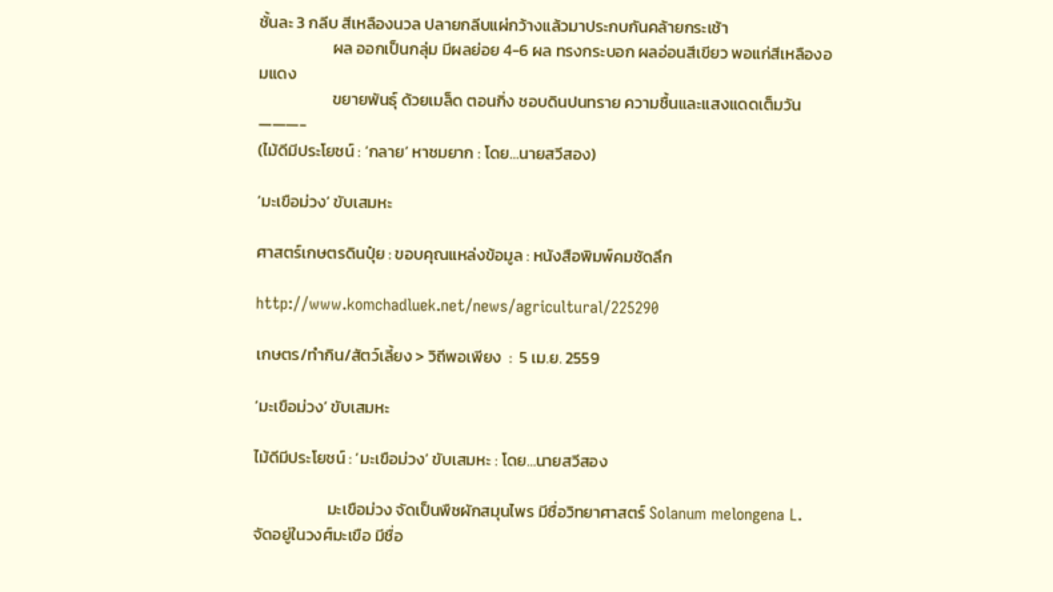ชั้นละ 3 กลีบ สีเหลืองนวล ปลายกลีบแผ่กว้างแล้วมาประกบกันคล้ายกระเช้า
                    ผล ออกเป็นกลุ่ม มีผลย่อย 4-6 ผล ทรงกระบอก ผลอ่อนสีเขียว พอแก่สีเหลืองอมแดง
                    ขยายพันธุ์ ด้วยเมล็ด ตอนกิ่ง ชอบดินปนทราย ความชื้นและแสงแดดเต็มวัน
———-
(ไม้ดีมีประโยชน์ : ‘กลาย’ หาชมยาก : โดย…นายสวีสอง)

‘มะเขือม่วง’ ขับเสมหะ

ศาสตร์เกษตรดินปุ๋ย : ขอบคุณแหล่งข้อมูล : หนังสือพิมพ์คมชัดลึก

http://www.komchadluek.net/news/agricultural/225290

เกษตร/ทำกิน/สัตว์เลี้ยง > วิถีพอเพียง  :  5 เม.ย. 2559

‘มะเขือม่วง’ ขับเสมหะ

ไม้ดีมีประโยชน์ : ‘มะเขือม่วง’ ขับเสมหะ : โดย…นายสวีสอง

                    มะเขือม่วง จัดเป็นพืชผักสมุนไพร มีชื่อวิทยาศาสตร์ Solanum melongena L. จัดอยู่ในวงศ์มะเขือ มีชื่อ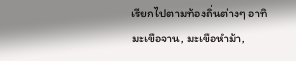เรียกไปตามท้องถิ่นต่างๆ อาทิ มะเขือจาน, มะเขือหำม้า,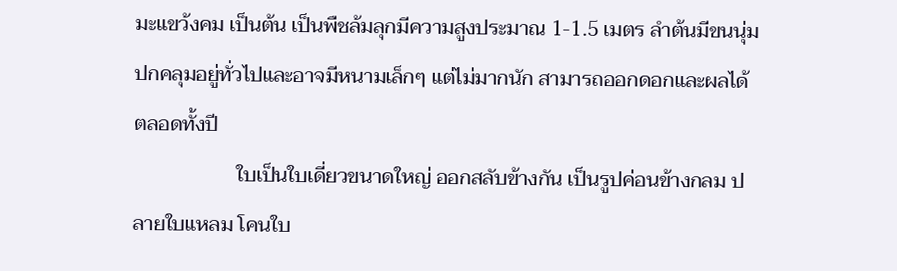มะแขว้งคม เป็นต้น เป็นพืชล้มลุกมีความสูงประมาณ 1-1.5 เมตร ลำต้นมีขนนุ่มปกคลุมอยู่ทั่วไปและอาจมีหนามเล็กๆ แต่ไม่มากนัก สามารถออกดอกและผลได้ตลอดทั้งปี
                    ใบเป็นใบเดี่ยวขนาดใหญ่ ออกสลับข้างกัน เป็นรูปค่อนข้างกลม ปลายใบแหลม โคนใบ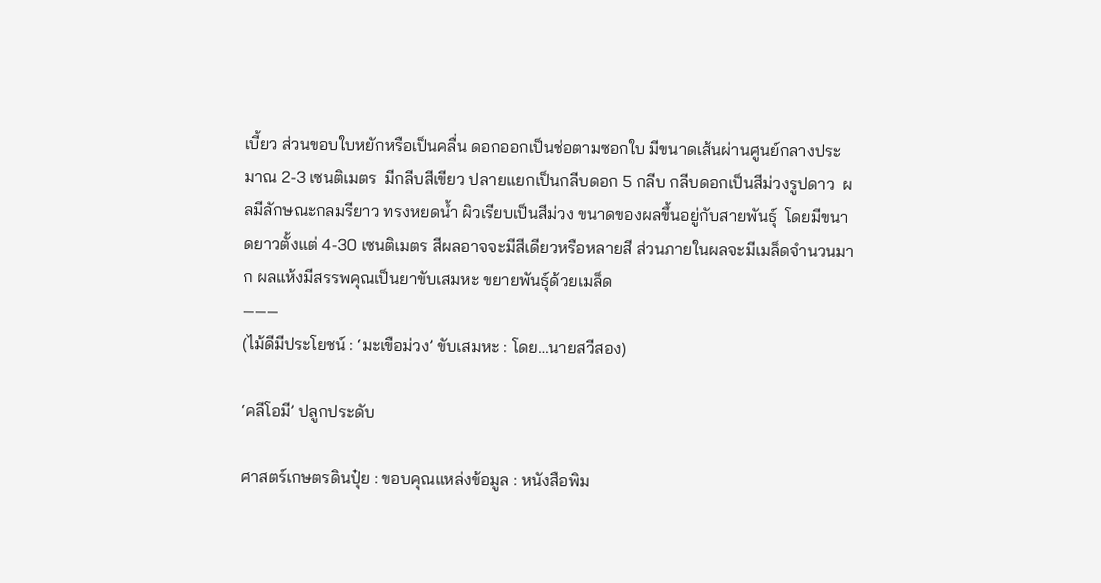เบี้ยว ส่วนขอบใบหยักหรือเป็นคลื่น ดอกออกเป็นช่อตามซอกใบ มีขนาดเส้นผ่านศูนย์กลางประมาณ 2-3 เซนติเมตร  มีกลีบสีเขียว ปลายแยกเป็นกลีบดอก 5 กลีบ กลีบดอกเป็นสีม่วงรูปดาว  ผลมีลักษณะกลมรียาว ทรงหยดน้ำ ผิวเรียบเป็นสีม่วง ขนาดของผลขึ้นอยู่กับสายพันธุ์  โดยมีขนาดยาวตั้งแต่ 4-30 เซนติเมตร สีผลอาจจะมีสีเดียวหรือหลายสี ส่วนภายในผลจะมีเมล็ดจำนวนมาก ผลแห้งมีสรรพคุณเป็นยาขับเสมหะ ขยายพันธุ์ด้วยเมล็ด
———
(ไม้ดีมีประโยชน์ : ‘มะเขือม่วง’ ขับเสมหะ : โดย…นายสวีสอง)

‘คลีโอมี’ ปลูกประดับ

ศาสตร์เกษตรดินปุ๋ย : ขอบคุณแหล่งข้อมูล : หนังสือพิม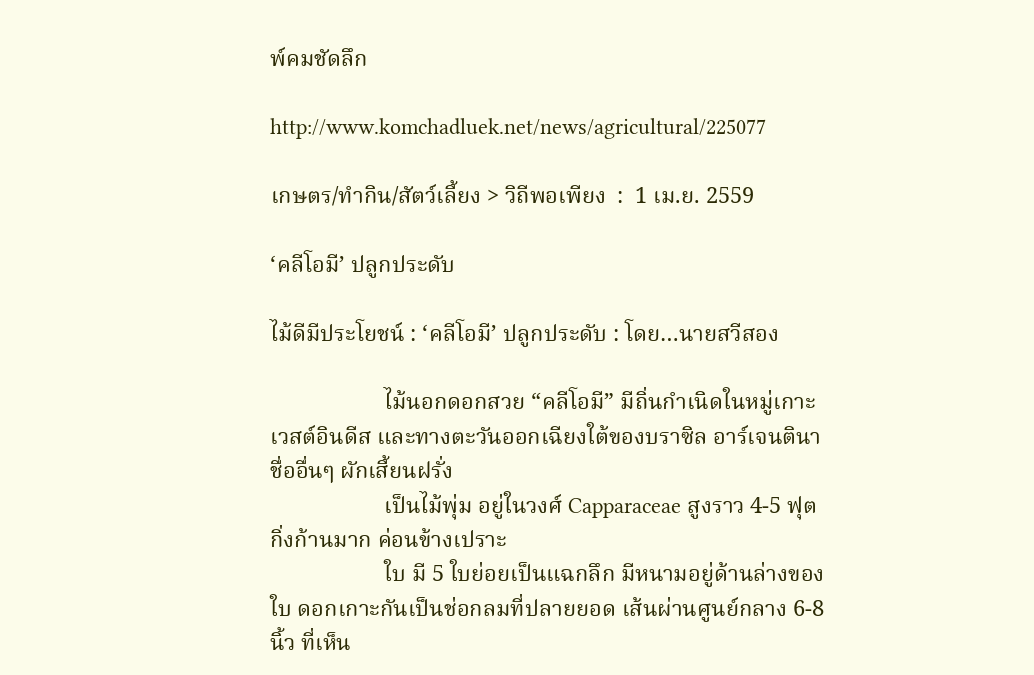พ์คมชัดลึก

http://www.komchadluek.net/news/agricultural/225077

เกษตร/ทำกิน/สัตว์เลี้ยง > วิถีพอเพียง  :  1 เม.ย. 2559

‘คลีโอมี’ ปลูกประดับ

ไม้ดีมีประโยชน์ : ‘คลีโอมี’ ปลูกประดับ : โดย…นายสวีสอง

                    ไม้นอกดอกสวย “คลีโอมี” มีถิ่นกำเนิดในหมู่เกาะเวสต์อินดีส และทางตะวันออกเฉียงใต้ของบราซิล อาร์เจนตินา ชื่ออื่นๆ ผักเสี้ยนฝรั่ง
                    เป็นไม้พุ่ม อยู่ในวงศ์ Capparaceae สูงราว 4-5 ฟุต กิ่งก้านมาก ค่อนข้างเปราะ
                    ใบ มี 5 ใบย่อยเป็นแฉกลึก มีหนามอยู่ด้านล่างของใบ ดอกเกาะกันเป็นช่อกลมที่ปลายยอด เส้นผ่านศูนย์กลาง 6-8 นิ้ว ที่เห็น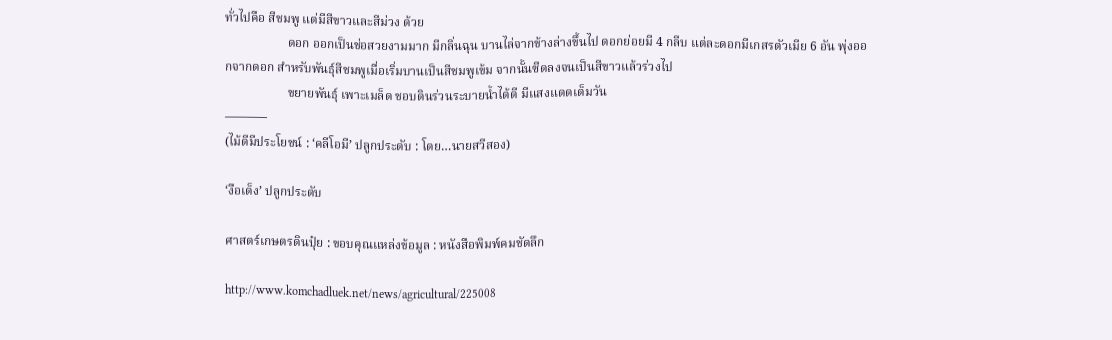ทั่วไปคือ สีชมพู แต่มีสีขาวและสีม่วง ด้วย
                    ดอก ออกเป็นช่อสวยงามมาก มีกลิ่นฉุน บานไล่จากข้างล่างขึ้นไป ดอกย่อยมี 4 กลีบ แต่ละดอกมีเกสรตัวเมีย 6 อัน พุ่งออกจากดอก สำหรับพันธุ์สีชมพูเมื่อเริ่มบานเป็นสีชมพูเข้ม จากนั้นซีดลงจนเป็นสีขาวแล้วร่วงไป
                    ขยายพันธุ์ เพาะเมล็ด ชอบดินร่วนระบายน้ำได้ดี มีแสงแดดเต็มวัน
———–
(ไม้ดีมีประโยชน์ : ‘คลีโอมี’ ปลูกประดับ : โดย…นายสวีสอง)

‘งือเด็ง’ ปลูกประดับ

ศาสตร์เกษตรดินปุ๋ย : ขอบคุณแหล่งข้อมูล : หนังสือพิมพ์คมชัดลึก

http://www.komchadluek.net/news/agricultural/225008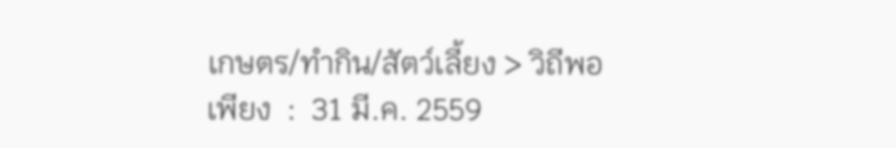เกษตร/ทำกิน/สัตว์เลี้ยง > วิถีพอเพียง  :  31 มี.ค. 2559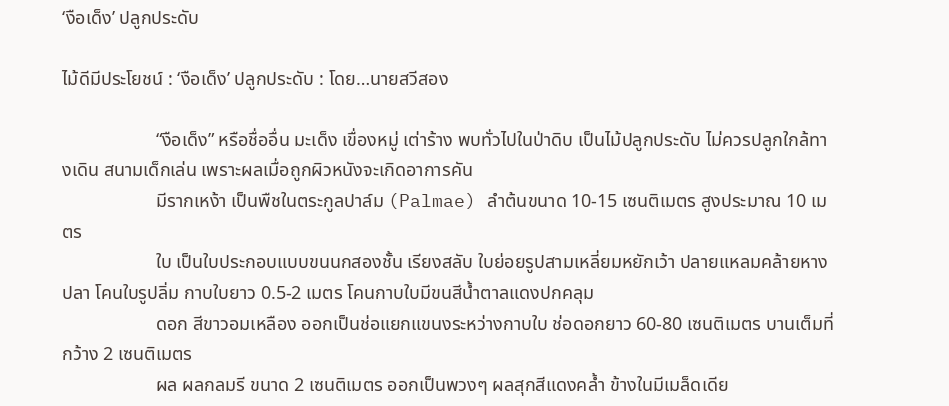‘งือเด็ง’ ปลูกประดับ

ไม้ดีมีประโยชน์ : ‘งือเด็ง’ ปลูกประดับ : โดย…นายสวีสอง

                    “งือเด็ง” หรือชื่ออื่น มะเด็ง เขื่องหมู่ เต่าร้าง พบทั่วไปในป่าดิบ เป็นไม้ปลูกประดับ ไม่ควรปลูกใกล้ทางเดิน สนามเด็กเล่น เพราะผลเมื่อถูกผิวหนังจะเกิดอาการคัน
                    มีรากเหง้า เป็นพืชในตระกูลปาล์ม (Palmae) ลำต้นขนาด 10-15 เซนติเมตร สูงประมาณ 10 เมตร
                    ใบ เป็นใบประกอบแบบขนนกสองชั้น เรียงสลับ ใบย่อยรูปสามเหลี่ยมหยักเว้า ปลายแหลมคล้ายหางปลา โคนใบรูปลิ่ม กาบใบยาว 0.5-2 เมตร โคนกาบใบมีขนสีน้ำตาลแดงปกคลุม
                    ดอก สีขาวอมเหลือง ออกเป็นช่อแยกแขนงระหว่างกาบใบ ช่อดอกยาว 60-80 เซนติเมตร บานเต็มที่กว้าง 2 เซนติเมตร
                    ผล ผลกลมรี ขนาด 2 เซนติเมตร ออกเป็นพวงๆ ผลสุกสีแดงคล้ำ ข้างในมีเมล็ดเดีย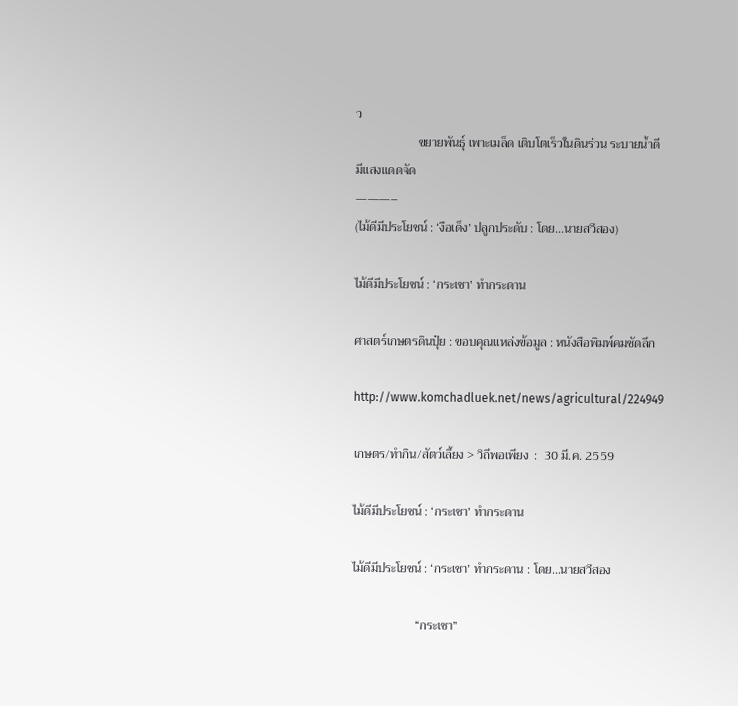ว
                    ขยายพันธุ์ เพาะเมล็ด เติบโตเร็วในดินร่วน ระบายน้ำดี มีแสงแดดจัด
———–
(ไม้ดีมีประโยชน์ : ‘งือเด็ง’ ปลูกประดับ : โดย…นายสวีสอง)

ไม้ดีมีประโยชน์ : ‘กระเชา’ ทำกระดาน

ศาสตร์เกษตรดินปุ๋ย : ขอบคุณแหล่งข้อมูล : หนังสือพิมพ์คมชัดลึก

http://www.komchadluek.net/news/agricultural/224949

เกษตร/ทำกิน/สัตว์เลี้ยง > วิถีพอเพียง  :  30 มี.ค. 2559

ไม้ดีมีประโยชน์ : ‘กระเชา’ ทำกระดาน

ไม้ดีมีประโยชน์ : ‘กระเชา’ ทำกระดาน : โดย…นายสวีสอง

                    “กระเชา”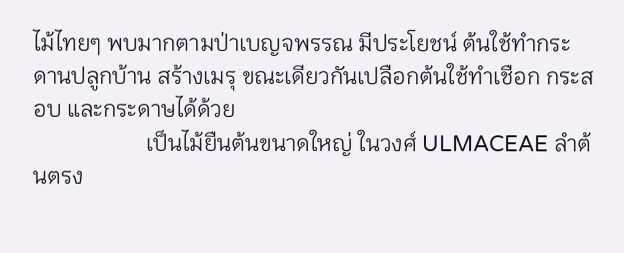ไม้ไทยๆ พบมากตามป่าเบญจพรรณ มีประโยชน์ ต้นใช้ทำกระดานปลูกบ้าน สร้างเมรุ ขณะเดียวกันเปลือกต้นใช้ทำเชือก กระสอบ และกระดาษได้ด้วย
                    เป็นไม้ยืนต้นขนาดใหญ่ ในวงศ์ ULMACEAE ลำต้นตรง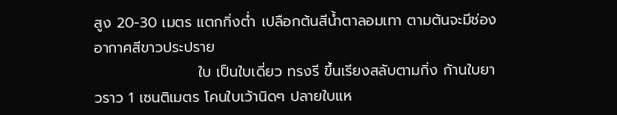สูง 20-30 เมตร แตกกิ่งต่ำ เปลือกต้นสีน้ำตาลอมเทา ตามต้นจะมีช่องอากาศสีขาวประปราย
                    ใบ เป็นใบเดี่ยว ทรงรี ขึ้นเรียงสลับตามกิ่ง ก้านใบยาวราว 1 เซนติเมตร โคนใบเว้านิดๆ ปลายใบแห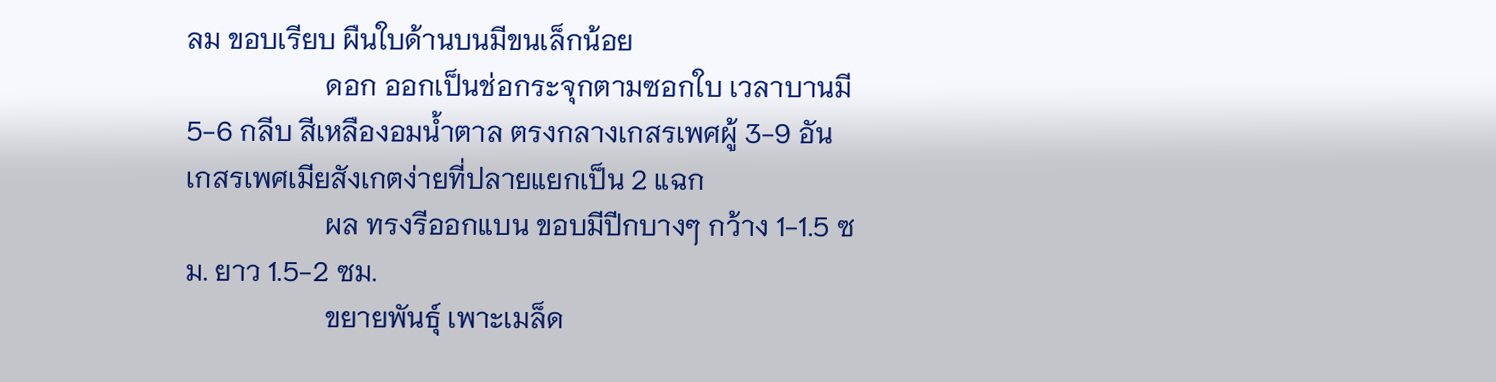ลม ขอบเรียบ ผืนใบด้านบนมีขนเล็กน้อย
                    ดอก ออกเป็นช่อกระจุกตามซอกใบ เวลาบานมี 5-6 กลีบ สีเหลืองอมน้ำตาล ตรงกลางเกสรเพศผู้ 3-9 อัน เกสรเพศเมียสังเกตง่ายที่ปลายแยกเป็น 2 แฉก
                    ผล ทรงรีออกแบน ขอบมีปีกบางๆ กว้าง 1-1.5 ซม. ยาว 1.5-2 ซม.
                    ขยายพันธุ์ เพาะเมล็ด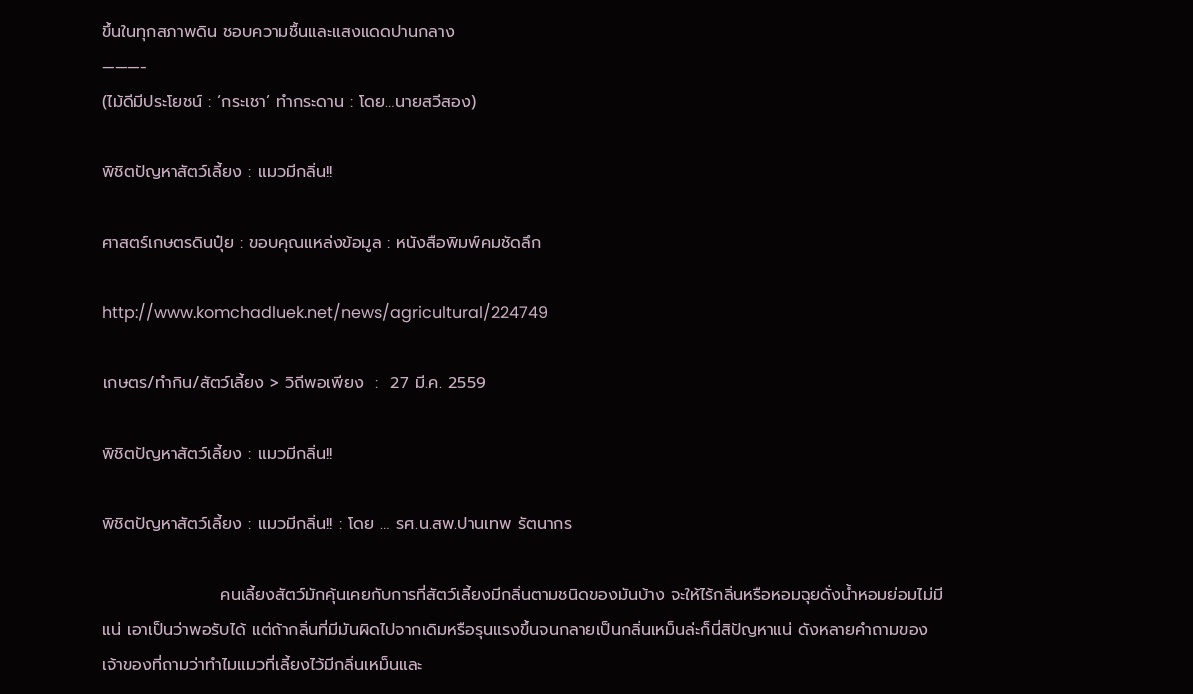ขึ้นในทุกสภาพดิน ชอบความชื้นและแสงแดดปานกลาง
———-
(ไม้ดีมีประโยชน์ : ‘กระเชา’ ทำกระดาน : โดย…นายสวีสอง)

พิชิตปัญหาสัตว์เลี้ยง : แมวมีกลิ่น!!

ศาสตร์เกษตรดินปุ๋ย : ขอบคุณแหล่งข้อมูล : หนังสือพิมพ์คมชัดลึก

http://www.komchadluek.net/news/agricultural/224749

เกษตร/ทำกิน/สัตว์เลี้ยง > วิถีพอเพียง  :  27 มี.ค. 2559

พิชิตปัญหาสัตว์เลี้ยง : แมวมีกลิ่น!!

พิชิตปัญหาสัตว์เลี้ยง : แมวมีกลิ่น!! : โดย … รศ.น.สพ.ปานเทพ รัตนากร

                    คนเลี้ยงสัตว์มักคุ้นเคยกับการที่สัตว์เลี้ยงมีกลิ่นตามชนิดของมันบ้าง จะให้ไร้กลิ่นหรือหอมฉุยดั่งน้ำหอมย่อมไม่มีแน่ เอาเป็นว่าพอรับได้ แต่ถ้ากลิ่นที่มีมันผิดไปจากเดิมหรือรุนแรงขึ้นจนกลายเป็นกลิ่นเหม็นล่ะก็นี่สิปัญหาแน่ ดังหลายคำถามของเจ้าของที่ถามว่าทำไมแมวที่เลี้ยงไว้มีกลิ่นเหม็นและ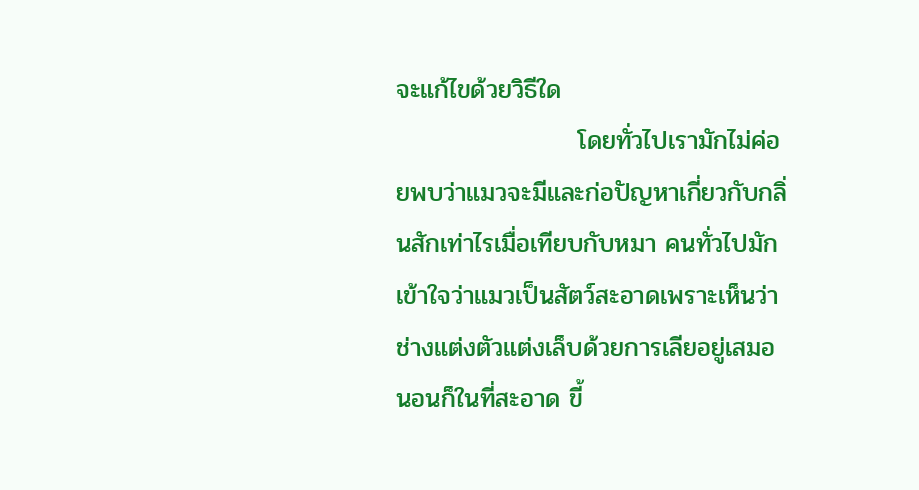จะแก้ไขด้วยวิธีใด
                    โดยทั่วไปเรามักไม่ค่อยพบว่าแมวจะมีและก่อปัญหาเกี่ยวกับกลิ่นสักเท่าไรเมื่อเทียบกับหมา คนทั่วไปมักเข้าใจว่าแมวเป็นสัตว์สะอาดเพราะเห็นว่าช่างแต่งตัวแต่งเล็บด้วยการเลียอยู่เสมอ นอนก็ในที่สะอาด ขี้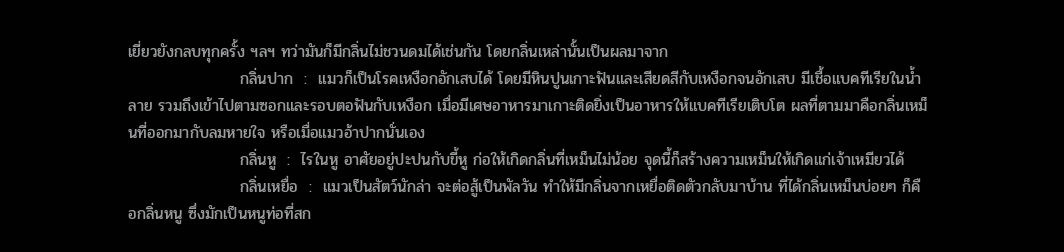เยี่ยวยังกลบทุกครั้ง ฯลฯ ทว่ามันก็มีกลิ่นไม่ชวนดมได้เช่นกัน โดยกลิ่นเหล่านั้นเป็นผลมาจาก
                    กลิ่นปาก  :  แมวก็เป็นโรคเหงือกอักเสบได้ โดยมีหินปูนเกาะฟันและเสียดสีกับเหงือกจนอักเสบ มีเชื้อแบคทีเรียในน้ำลาย รวมถึงเข้าไปตามซอกและรอบตอฟันกับเหงือก เมื่อมีเศษอาหารมาเกาะติดยิ่งเป็นอาหารให้แบคทีเรียเติบโต ผลที่ตามมาคือกลิ่นเหม็นที่ออกมากับลมหายใจ หรือเมื่อแมวอ้าปากนั่นเอง
                    กลิ่นหู  :  ไรในหู อาศัยอยู่ปะปนกับขี้หู ก่อให้เกิดกลิ่นที่เหม็นไม่น้อย จุดนี้ก็สร้างความเหม็นให้เกิดแก่เจ้าเหมียวได้
                    กลิ่นเหยื่อ  :  แมวเป็นสัตว์นักล่า จะต่อสู้เป็นพัลวัน ทำให้มีกลิ่นจากเหยื่อติดตัวกลับมาบ้าน ที่ได้กลิ่นเหม็นบ่อยๆ ก็คือกลิ่นหนู ซึ่งมักเป็นหนูท่อที่สก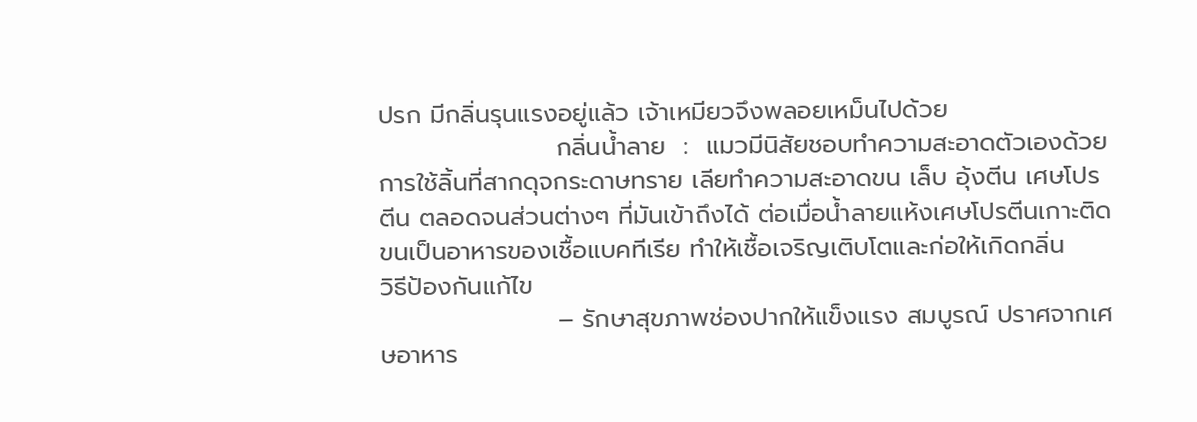ปรก มีกลิ่นรุนแรงอยู่แล้ว เจ้าเหมียวจึงพลอยเหม็นไปด้วย
                    กลิ่นน้ำลาย  :  แมวมีนิสัยชอบทำความสะอาดตัวเองด้วยการใช้ลิ้นที่สากดุจกระดาษทราย เลียทำความสะอาดขน เล็บ อุ้งตีน เศษโปรตีน ตลอดจนส่วนต่างๆ ที่มันเข้าถึงได้ ต่อเมื่อน้ำลายแห้งเศษโปรตีนเกาะติดขนเป็นอาหารของเชื้อแบคทีเรีย ทำให้เชื้อเจริญเติบโตและก่อให้เกิดกลิ่น
วิธีป้องกันแก้ไข
                    – รักษาสุขภาพช่องปากให้แข็งแรง สมบูรณ์ ปราศจากเศษอาหาร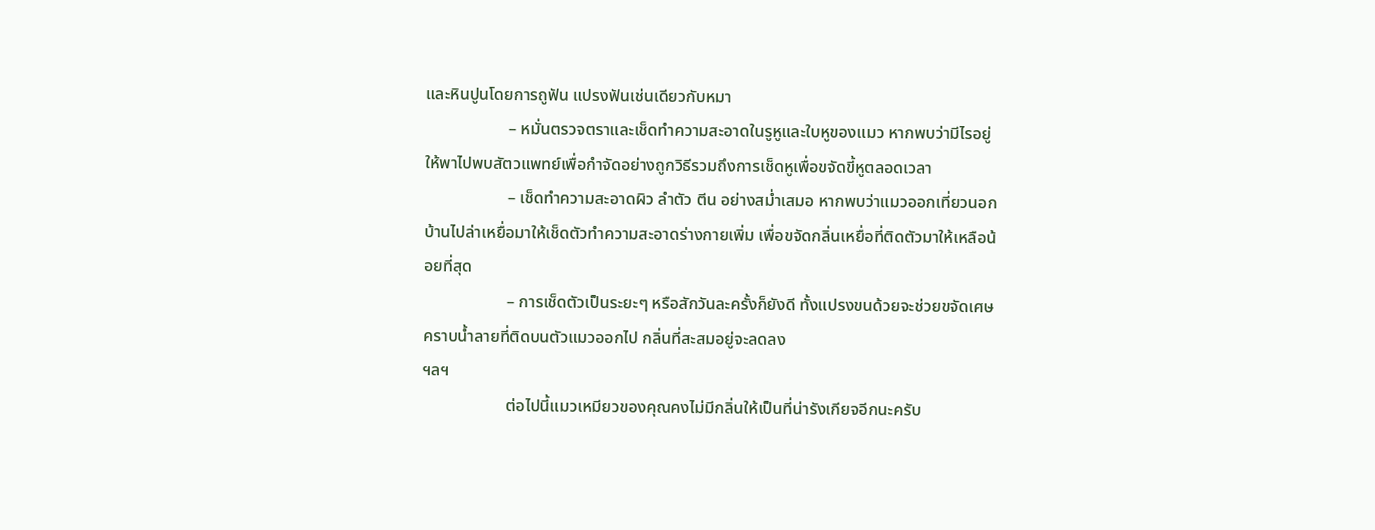และหินปูนโดยการถูฟัน แปรงฟันเช่นเดียวกับหมา
                    – หมั่นตรวจตราและเช็ดทำความสะอาดในรูหูและใบหูของแมว หากพบว่ามีไรอยู่ให้พาไปพบสัตวแพทย์เพื่อกำจัดอย่างถูกวิธีรวมถึงการเช็ดหูเพื่อขจัดขี้หูตลอดเวลา
                    – เช็ดทำความสะอาดผิว ลำตัว ตีน อย่างสม่ำเสมอ หากพบว่าแมวออกเที่ยวนอกบ้านไปล่าเหยื่อมาให้เช็ดตัวทำความสะอาดร่างกายเพิ่ม เพื่อขจัดกลิ่นเหยื่อที่ติดตัวมาให้เหลือน้อยที่สุด
                    – การเช็ดตัวเป็นระยะๆ หรือสักวันละครั้งก็ยังดี ทั้งแปรงขนด้วยจะช่วยขจัดเศษคราบน้ำลายที่ติดบนตัวแมวออกไป กลิ่นที่สะสมอยู่จะลดลง
ฯลฯ
                    ต่อไปนี้แมวเหมียวของคุณคงไม่มีกลิ่นให้เป็นที่น่ารังเกียจอีกนะครับ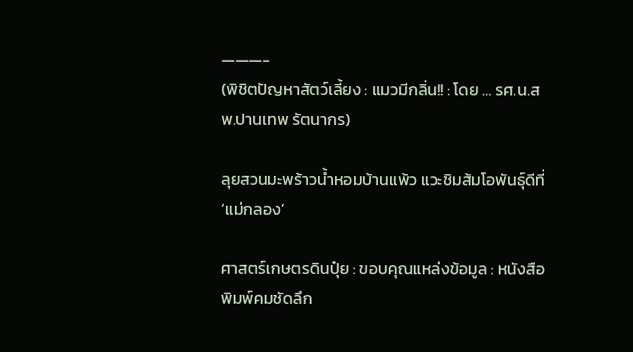———-
(พิชิตปัญหาสัตว์เลี้ยง : แมวมีกลิ่น!! : โดย … รศ.น.สพ.ปานเทพ รัตนากร)

ลุยสวนมะพร้าวน้ำหอมบ้านแพ้ว แวะชิมส้มโอพันธุ์ดีที่ ‘แม่กลอง’

ศาสตร์เกษตรดินปุ๋ย : ขอบคุณแหล่งข้อมูล : หนังสือพิมพ์คมชัดลึก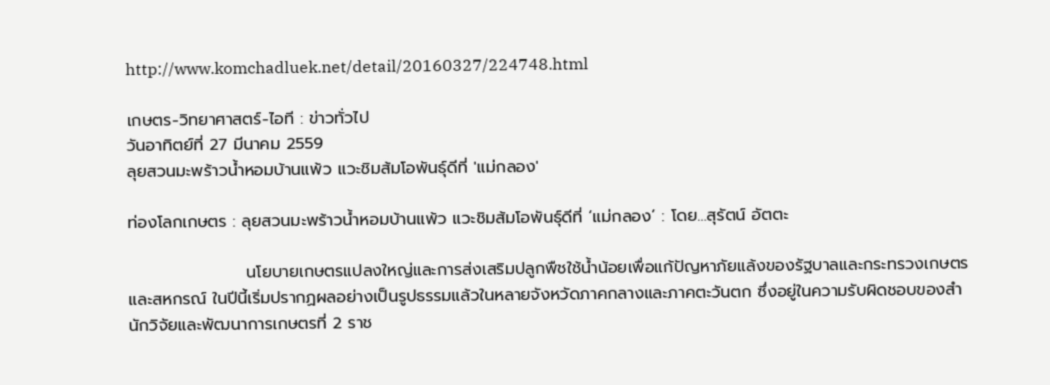http://www.komchadluek.net/detail/20160327/224748.html

เกษตร-วิทยาศาสตร์-ไอที : ข่าวทั่วไป
วันอาทิตย์ที่ 27 มีนาคม 2559
ลุยสวนมะพร้าวน้ำหอมบ้านแพ้ว แวะชิมส้มโอพันธุ์ดีที่ 'แม่กลอง'

ท่องโลกเกษตร : ลุยสวนมะพร้าวน้ำหอมบ้านแพ้ว แวะชิมส้มโอพันธุ์ดีที่ ‘แม่กลอง’ : โดย…สุรัตน์ อัตตะ

                    นโยบายเกษตรแปลงใหญ่และการส่งเสริมปลูกพืชใช้น้ำน้อยเพื่อแก้ปัญหาภัยแล้งของรัฐบาลและกระทรวงเกษตรและสหกรณ์ ในปีนี้เริ่มปรากฏผลอย่างเป็นรูปธรรมแล้วในหลายจังหวัดภาคกลางและภาคตะวันตก ซึ่งอยู่ในความรับผิดชอบของสำนักวิจัยและพัฒนาการเกษตรที่ 2 ราช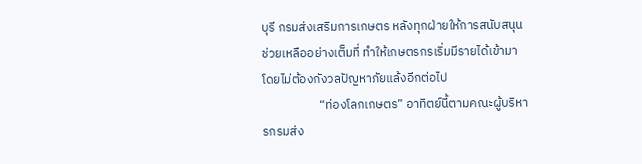บุรี กรมส่งเสริมการเกษตร หลังทุกฝ่ายให้การสนับสนุนช่วยเหลืออย่างเต็มที่ ทำให้เกษตรกรเริ่มมีรายได้เข้ามา โดยไม่ต้องกังวลปัญหาภัยแล้งอีกต่อไป
                    “ท่องโลกเกษตร” อาทิตย์นี้ตามคณะผู้บริหารกรมส่ง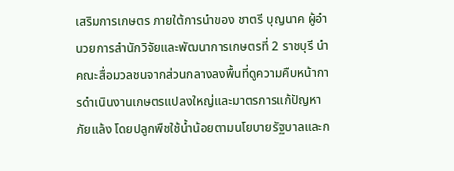เสริมการเกษตร ภายใต้การนำของ ชาตรี บุญนาค ผู้อำนวยการสำนักวิจัยและพัฒนาการเกษตรที่ 2 ราชบุรี นำคณะสื่อมวลชนจากส่วนกลางลงพื้นที่ดูความคืบหน้าการดำเนินงานเกษตรแปลงใหญ่และมาตรการแก้ปัญหาภัยแล้ง โดยปลูกพืชใช้น้ำน้อยตามนโยบายรัฐบาลและก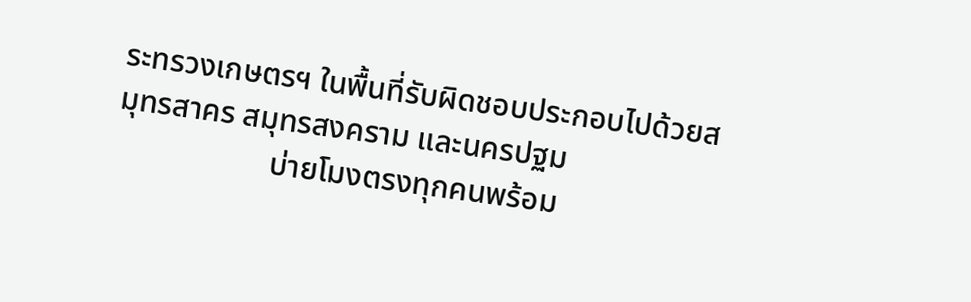ระทรวงเกษตรฯ ในพื้นที่รับผิดชอบประกอบไปด้วยสมุทรสาคร สมุทรสงคราม และนครปฐม
                    บ่ายโมงตรงทุกคนพร้อม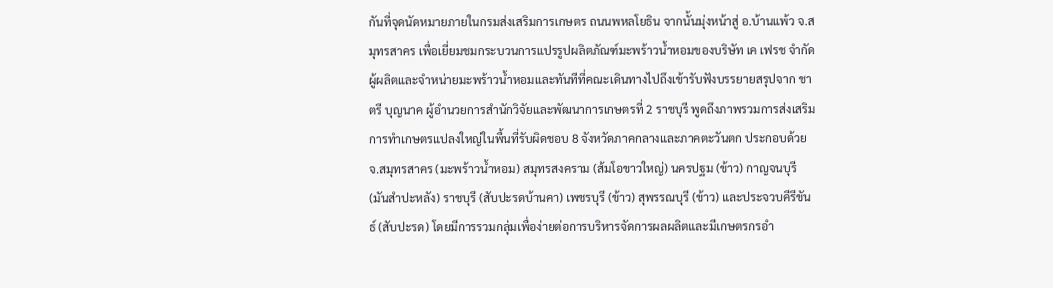กันที่จุดนัดหมายภายในกรมส่งเสริมการเกษตร ถนนพหลโยธิน จากนั้นมุ่งหน้าสู่ อ.บ้านแพ้ว จ.สมุทรสาคร เพื่อเยี่ยมชมกระบวนการแปรรูปผลิตภัณฑ์มะพร้าวน้ำหอมของบริษัท เค เฟรช จำกัด ผู้ผลิตและจำหน่ายมะพร้าวน้ำหอมและทันทีที่คณะเดินทางไปถึงเข้ารับฟังบรรยายสรุปจาก ชาตรี บุญนาค ผู้อำนวยการสำนักวิจัยและพัฒนาการเกษตรที่ 2 ราชบุรี พูดถึงภาพรวมการส่งเสริมการทำเกษตรแปลงใหญ่ในพื้นที่รับผิดชอบ 8 จังหวัดภาคกลางและภาคตะวันตก ประกอบด้วย จ.สมุทรสาคร (มะพร้าวน้ำหอม) สมุทรสงคราม (ส้มโอขาวใหญ่) นครปฐม (ข้าว) กาญจนบุรี (มันสำปะหลัง) ราชบุรี (สับปะรดบ้านคา) เพชรบุรี (ข้าว) สุพรรณบุรี (ข้าว) และประจวบคีรีขันธ์ (สับปะรด) โดยมีการรวมกลุ่มเพื่อง่ายต่อการบริหารจัดการผลผลิตและมีเกษตรกรอำ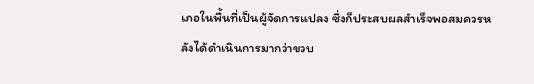เภอในพื้นที่เป็นผู้จัดการแปลง ซึ่งก็ประสบผลสำเร็จพอสมควรหลังได้ดำเนินการมากว่าขวบ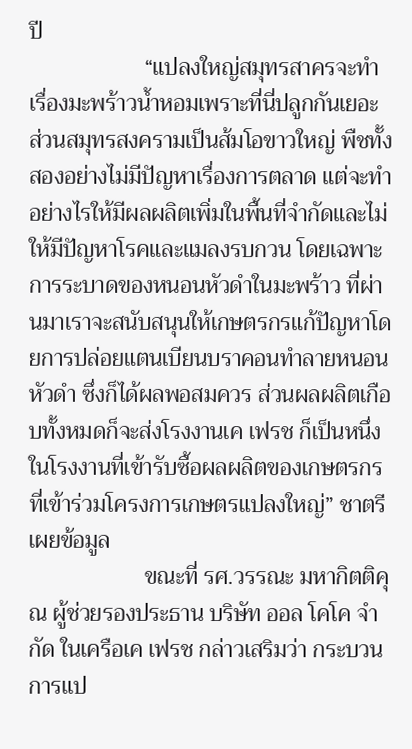ปี
                    “แปลงใหญ่สมุทรสาครจะทำเรื่องมะพร้าวน้ำหอมเพราะที่นี่ปลูกกันเยอะ ส่วนสมุทรสงครามเป็นส้มโอขาวใหญ่ พืชทั้งสองอย่างไม่มีปัญหาเรื่องการตลาด แต่จะทำอย่างไรให้มีผลผลิตเพิ่มในพื้นที่จำกัดและไม่ให้มีปัญหาโรคและแมลงรบกวน โดยเฉพาะการระบาดของหนอนหัวดำในมะพร้าว ที่ผ่านมาเราจะสนับสนุนให้เกษตรกรแก้ปัญหาโดยการปล่อยแตนเบียนบราคอนทำลายหนอนหัวดำ ซึ่งก็ได้ผลพอสมควร ส่วนผลผลิตเกือบทั้งหมดก็จะส่งโรงงานเค เฟรช ก็เป็นหนึ่งในโรงงานที่เข้ารับซื้อผลผลิตของเกษตรกรที่เข้าร่วมโครงการเกษตรแปลงใหญ่” ชาตรี เผยข้อมูล
                    ขณะที่ รศ.วรรณะ มหากิตติคุณ ผู้ช่วยรองประธาน บริษัท ออล โคโค จำกัด ในเครือเค เฟรช กล่าวเสริมว่า กระบวนการแป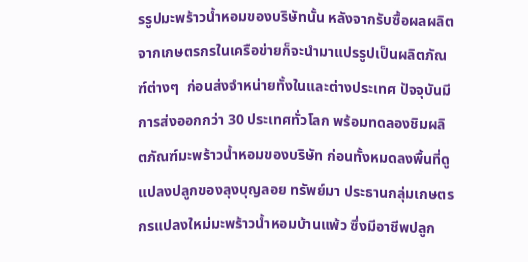รรูปมะพร้าวน้ำหอมของบริษัทนั้น หลังจากรับซื้อผลผลิตจากเกษตรกรในเครือข่ายก็จะนำมาแปรรูปเป็นผลิตภัณฑ์ต่างๆ  ก่อนส่งจำหน่ายทั้งในและต่างประเทศ ปัจจุบันมีการส่งออกกว่า 30 ประเทศทั่วโลก พร้อมทดลองชิมผลิตภัณฑ์มะพร้าวน้ำหอมของบริษัท ก่อนทั้งหมดลงพื้นที่ดูแปลงปลูกของลุงบุญลอย ทรัพย์มา ประธานกลุ่มเกษตรกรแปลงใหม่มะพร้าวน้ำหอมบ้านแพ้ว ซึ่งมีอาชีพปลูก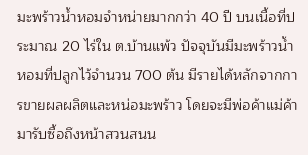มะพร้าวน้ำหอมจำหน่ายมากกว่า 40 ปี บนเนื้อที่ประมาณ 20 ไร่ใน ต.บ้านแพ้ว ปัจจุบันมีมะพร้าวน้ำหอมที่ปลูกไว้จำนวน 700 ต้น มีรายได้หลักจากการขายผลผลิตและหน่อมะพร้าว โดยจะมีพ่อค้าแม่ค้ามารับซื้อถึงหน้าสวนสนน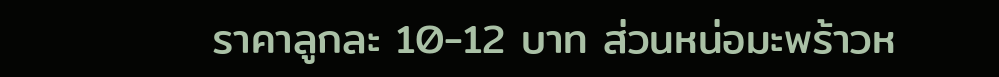ราคาลูกละ 10-12 บาท ส่วนหน่อมะพร้าวห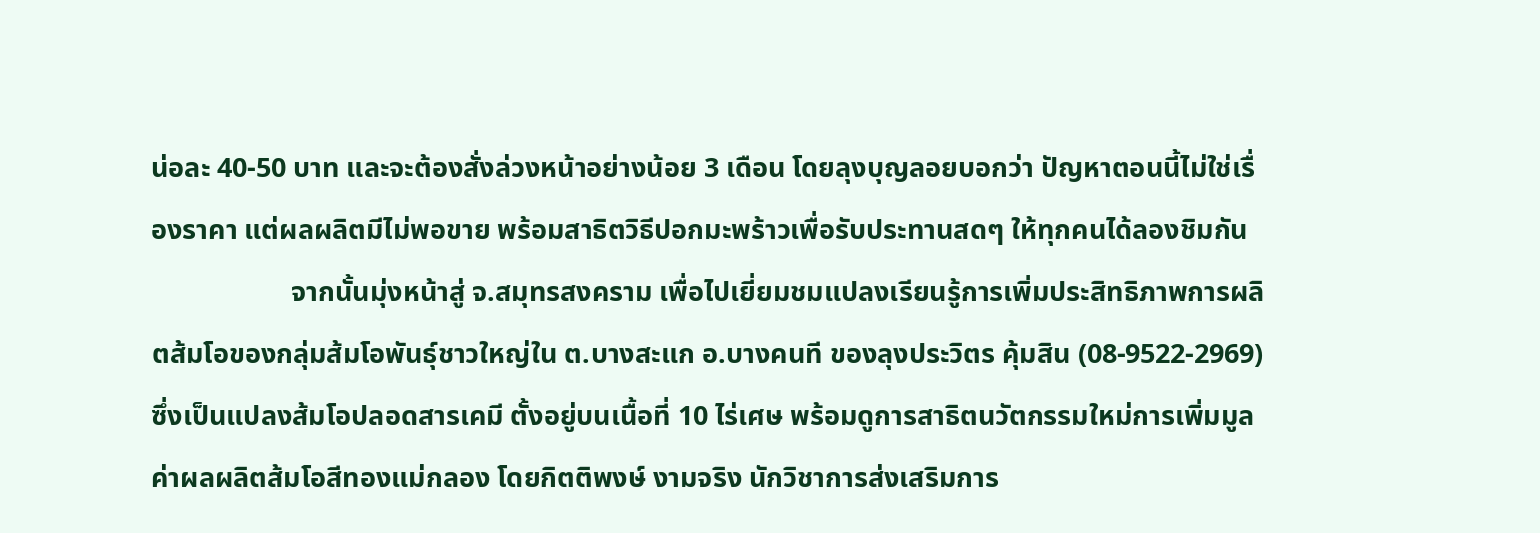น่อละ 40-50 บาท และจะต้องสั่งล่วงหน้าอย่างน้อย 3 เดือน โดยลุงบุญลอยบอกว่า ปัญหาตอนนี้ไม่ใช่เรื่องราคา แต่ผลผลิตมีไม่พอขาย พร้อมสาธิตวิธีปอกมะพร้าวเพื่อรับประทานสดๆ ให้ทุกคนได้ลองชิมกัน
                    จากนั้นมุ่งหน้าสู่ จ.สมุทรสงคราม เพื่อไปเยี่ยมชมแปลงเรียนรู้การเพิ่มประสิทธิภาพการผลิตส้มโอของกลุ่มส้มโอพันธุ์ชาวใหญ่ใน ต.บางสะแก อ.บางคนที ของลุงประวิตร คุ้มสิน (08-9522-2969) ซึ่งเป็นแปลงส้มโอปลอดสารเคมี ตั้งอยู่บนเนื้อที่ 10 ไร่เศษ พร้อมดูการสาธิตนวัตกรรมใหม่การเพิ่มมูลค่าผลผลิตส้มโอสีทองแม่กลอง โดยกิตติพงษ์ งามจริง นักวิชาการส่งเสริมการ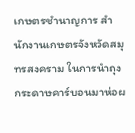เกษตรชำนาญการ สำนักงานเกษตรจังหวัดสมุทรสงคราม ในการนำถุงกระดาษคาร์บอนมาห่อผ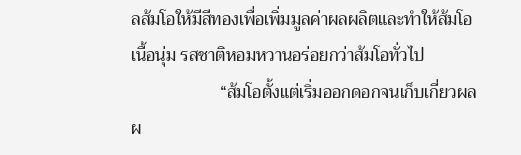ลส้มโอให้มีสีทองเพื่อเพิ่มมูลค่าผลผลิตและทำให้ส้มโอเนื้อนุ่ม รสชาติหอมหวานอร่อยกว่าส้มโอทั่วไป
                    “ส้มโอตั้งแต่เริ่มออกดอกจนเก็บเกี่ยวผลผ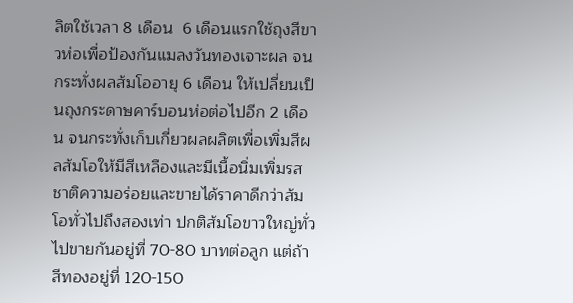ลิตใช้เวลา 8 เดือน  6 เดือนแรกใช้ถุงสีขาวห่อเพื่อป้องกันแมลงวันทองเจาะผล จนกระทั่งผลส้มโออายุ 6 เดือน ให้เปลี่ยนเป็นถุงกระดาษคาร์บอนห่อต่อไปอีก 2 เดือน จนกระทั่งเก็บเกี่ยวผลผลิตเพื่อเพิ่มสีผลส้มโอให้มีสีเหลืองและมีเนื้อนิ่มเพิ่มรสชาติความอร่อยและขายได้ราคาดีกว่าส้มโอทั่วไปถึงสองเท่า ปกติส้มโอขาวใหญ่ทั่วไปขายกันอยู่ที่ 70-80 บาทต่อลูก แต่ถ้าสีทองอยู่ที่ 120-150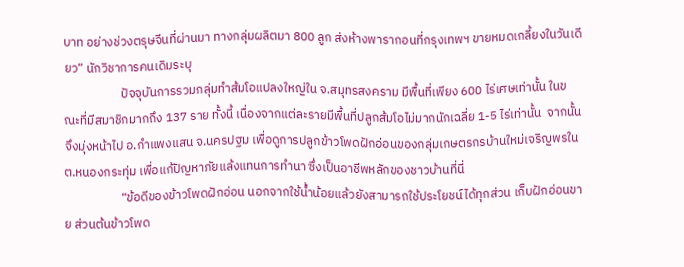บาท อย่างช่วงตรุษจีนที่ผ่านมา ทางกลุ่มผลิตมา 800 ลูก ส่งห้างพารากอนที่กรุงเทพฯ ขายหมดเกลี้ยงในวันเดียว” นักวิชาการคนเดิมระบุ
                    ปัจจุบันการรวมกลุ่มทำส้มโอแปลงใหญ่ใน จ.สมุทรสงคราม มีพื้นที่เพียง 600 ไร่เศษเท่านั้น ในขณะที่มีสมาชิกมากถึง 137 ราย ทั้งนี้ เนื่องจากแต่ละรายมีพื้นที่ปลูกส้มโอไม่มากนักเฉลี่ย 1-5 ไร่เท่านั้น  จากนั้นจึงมุ่งหน้าไป อ.กำแพงแสน จ.นครปฐม เพื่อดูการปลูกข้าวโพดฝักอ่อนของกลุ่มเกษตรกรบ้านใหม่เจริญพรใน ต.หนองกระทุ่ม เพื่อแก้ปัญหาภัยแล้งแทนการทำนา ซึ่งเป็นอาชีพหลักของชาวบ้านที่นี่
                    “ข้อดีของข้าวโพดฝักอ่อน นอกจากใช้น้ำน้อยแล้วยังสามารถใช้ประโยชน์ได้ทุกส่วน เก็บฝักอ่อนขาย ส่วนต้นข้าวโพด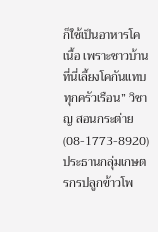ก็ใช้เป็นอาหารโคเนื้อ เพราะชาวบ้านที่นี่เลี้ยงโคกันแทบทุกครัวเรือน” วิชาญ สอนกระต่าย (08-1773-8920) ประธานกลุ่มเกษตรกรปลูกข้าวโพ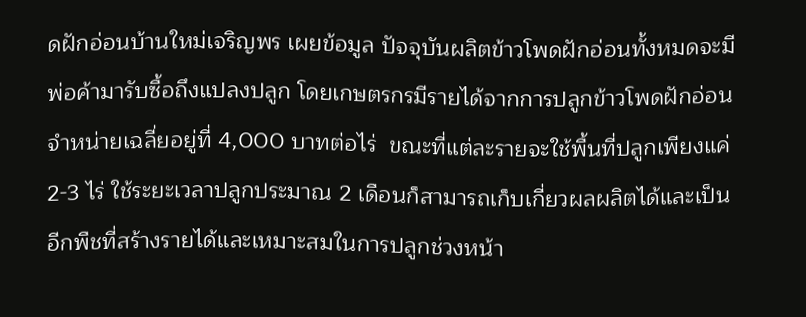ดฝักอ่อนบ้านใหม่เจริญพร เผยข้อมูล ปัจจุบันผลิตข้าวโพดฝักอ่อนทั้งหมดจะมีพ่อค้ามารับซื้อถึงแปลงปลูก โดยเกษตรกรมีรายได้จากการปลูกข้าวโพดฝักอ่อนจำหน่ายเฉลี่ยอยู่ที่ 4,000 บาทต่อไร่  ขณะที่แต่ละรายจะใช้พื้นที่ปลูกเพียงแค่ 2-3 ไร่ ใช้ระยะเวลาปลูกประมาณ 2 เดือนก็สามารถเก็บเกี่ยวผลผลิตได้และเป็นอีกพืชที่สร้างรายได้และเหมาะสมในการปลูกช่วงหน้า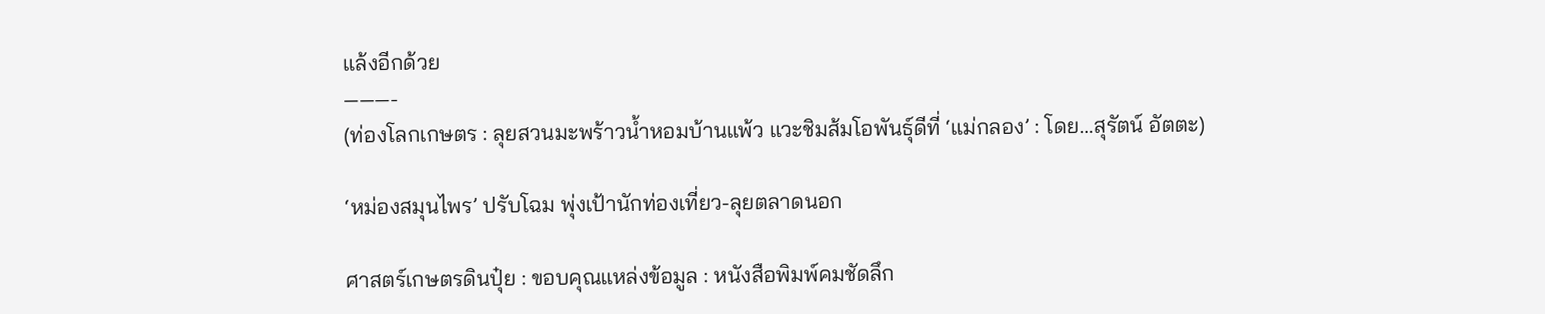แล้งอีกด้วย
———-
(ท่องโลกเกษตร : ลุยสวนมะพร้าวน้ำหอมบ้านแพ้ว แวะชิมส้มโอพันธุ์ดีที่ ‘แม่กลอง’ : โดย…สุรัตน์ อัตตะ)

‘หม่องสมุนไพร’ ปรับโฉม พุ่งเป้านักท่องเที่ยว-ลุยตลาดนอก

ศาสตร์เกษตรดินปุ๋ย : ขอบคุณแหล่งข้อมูล : หนังสือพิมพ์คมชัดลึก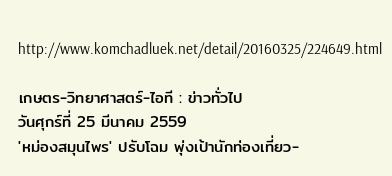http://www.komchadluek.net/detail/20160325/224649.html

เกษตร-วิทยาศาสตร์-ไอที : ข่าวทั่วไป
วันศุกร์ที่ 25 มีนาคม 2559
'หม่องสมุนไพร' ปรับโฉม พุ่งเป้านักท่องเที่ยว-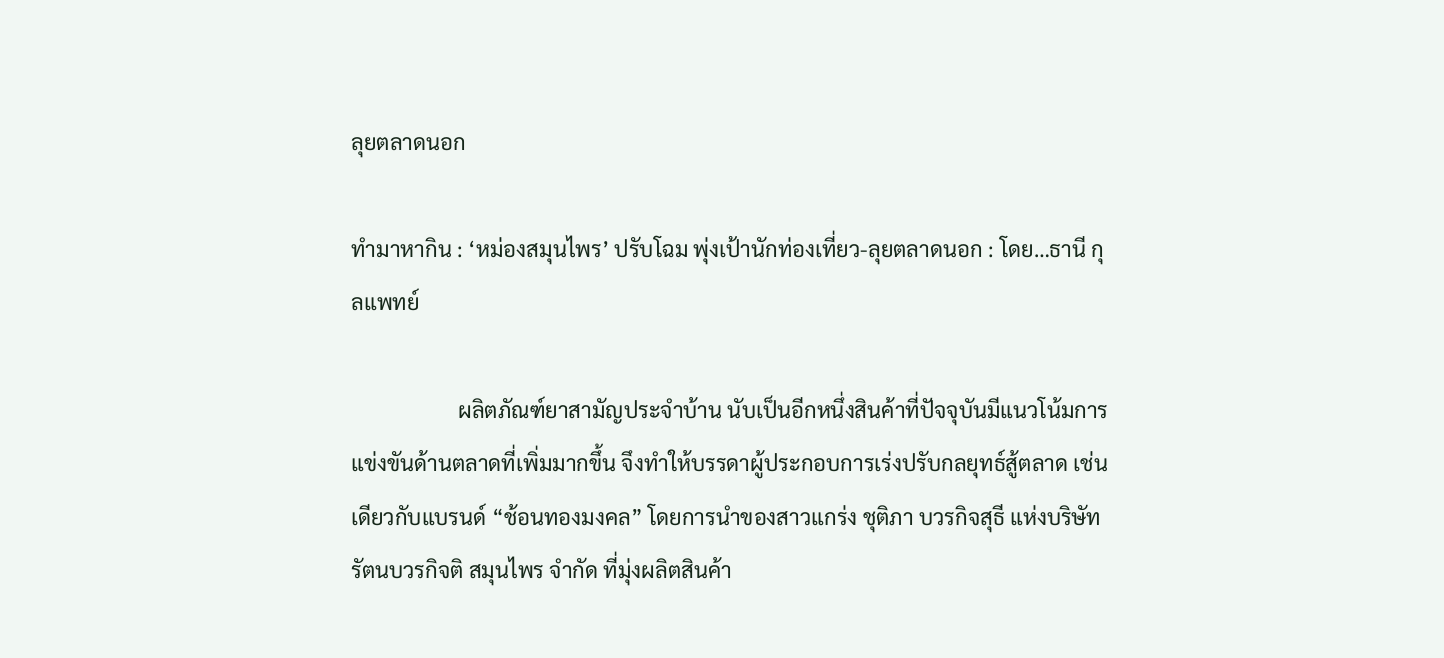ลุยตลาดนอก

ทำมาหากิน : ‘หม่องสมุนไพร’ ปรับโฉม พุ่งเป้านักท่องเที่ยว-ลุยตลาดนอก : โดย…ธานี กุลแพทย์

                    ผลิตภัณฑ์ยาสามัญประจำบ้าน นับเป็นอีกหนึ่งสินค้าที่ปัจจุบันมีแนวโน้มการแข่งขันด้านตลาดที่เพิ่มมากขึ้น จึงทำให้บรรดาผู้ประกอบการเร่งปรับกลยุทธ์สู้ตลาด เช่นเดียวกับแบรนด์ “ช้อนทองมงคล” โดยการนำของสาวแกร่ง ชุติภา บวรกิจสุธี แห่งบริษัท รัตนบวรกิจติ สมุนไพร จำกัด ที่มุ่งผลิตสินค้า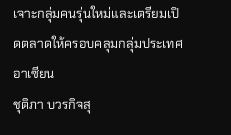เจาะกลุ่มคนรุ่นใหม่และเตรียมเปิดตลาดให้ครอบคลุมกลุ่มประเทศอาเซียน
ชุติภา บวรกิจสุ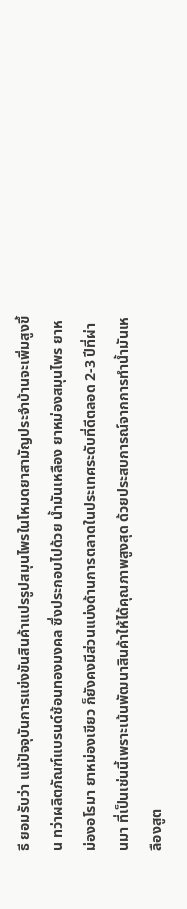ธี ยอมรับว่า แม้ปัจจุบันการแข่งขันสินค้าแปรรูปสมุนไพรในโหมดยาสามัญประจำบ้านจะเพิ่มสูงขึ้น ทว่าผลิตภัณฑ์แบรนด์ช้อนทองมงคล ซึ่งประกอบไปด้วย น้ำมันเหลือง ยาหม่องสมุนไพร ยาหม่องอโรมา ยาหม่องเขียว ก็ยังคงมีส่วนแบ่งด้านการตลาดในประเทศระดับที่ดีตลอด 2-3 ปีที่ผ่านมา ที่เป็นเช่นนี้เพราะเน้นพัฒนาสินค้าให้ได้คุณภาพสูงสุด ด้วยประสบการณ์จากการทำน้ำมันเหลืองสูต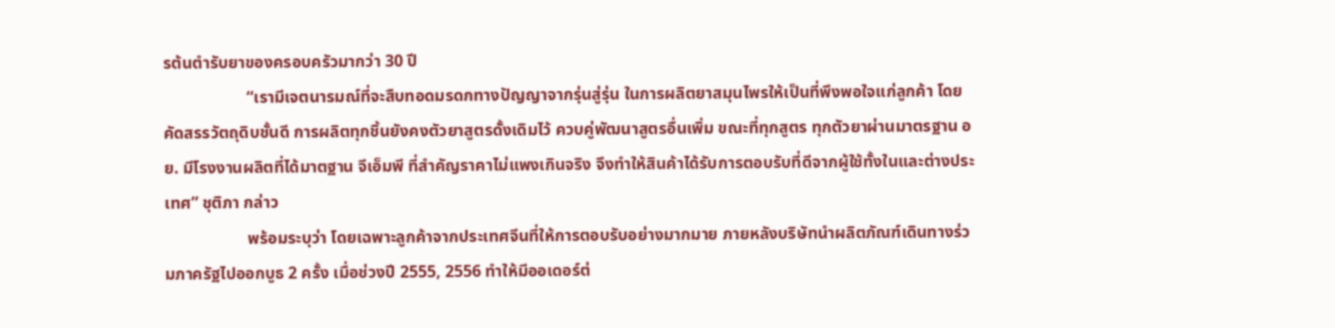รต้นตำรับยาของครอบครัวมากว่า 30 ปี
                    “เรามีเจตนารมณ์ที่จะสืบทอดมรดกทางปัญญาจากรุ่นสู่รุ่น ในการผลิตยาสมุนไพรให้เป็นที่พึงพอใจแก่ลูกค้า โดยคัดสรรวัตถุดิบชั้นดี การผลิตทุกชิ้นยังคงตัวยาสูตรดั้งเดิมไว้ ควบคู่พัฒนาสูตรอื่นเพิ่ม ขณะที่ทุกสูตร ทุกตัวยาผ่านมาตรฐาน อย. มีโรงงานผลิตที่ได้มาตฐาน จีเอ็มพี ที่สำคัญราคาไม่แพงเกินจริง จึงทำให้สินค้าได้รับการตอบรับที่ดีจากผู้ใช้ทั้งในและต่างประเทศ” ชุติภา กล่าว
                    พร้อมระบุว่า โดยเฉพาะลูกค้าจากประเทศจีนที่ให้การตอบรับอย่างมากมาย ภายหลังบริษัทนำผลิตภัณฑ์เดินทางร่วมภาครัฐไปออกบูธ 2 ครั้ง เมื่อช่วงปี 2555, 2556 ทำให้มีออเดอร์ต่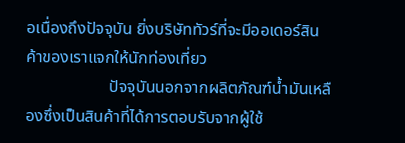อเนื่องถึงปัจจุบัน ยิ่งบริษัททัวร์ที่จะมีออเดอร์สินค้าของเราแจกให้นักท่องเที่ยว
                    ปัจจุบันนอกจากผลิตภัณฑ์น้ำมันเหลืองซึ่งเป็นสินค้าที่ได้การตอบรับจากผู้ใช้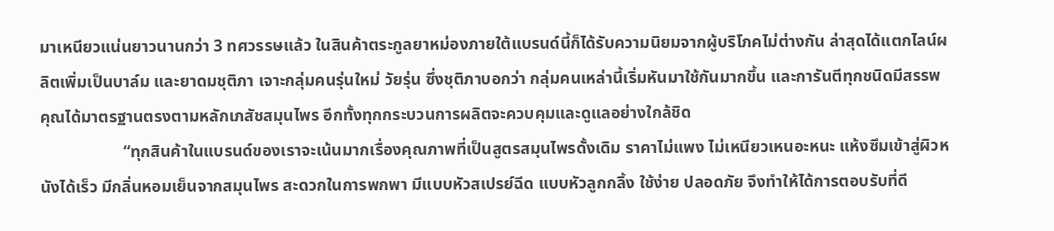มาเหนียวแน่นยาวนานกว่า 3 ทศวรรษแล้ว ในสินค้าตระกูลยาหม่องภายใต้แบรนด์นี้ก็ได้รับความนิยมจากผู้บริโภคไม่ต่างกัน ล่าสุดได้แตกไลน์ผลิตเพิ่มเป็นบาล์ม และยาดมชุติภา เจาะกลุ่มคนรุ่นใหม่ วัยรุ่น ซึ่งชุติภาบอกว่า กลุ่มคนเหล่านี้เริ่มหันมาใช้กันมากขึ้น และการันตีทุกชนิดมีสรรพคุณได้มาตรฐานตรงตามหลักเภสัชสมุนไพร อีกทั้งทุกกระบวนการผลิตจะควบคุมและดูแลอย่างใกล้ชิด
                    “ทุกสินค้าในแบรนด์ของเราจะเน้นมากเรื่องคุณภาพที่เป็นสูตรสมุนไพรดั้งเดิม ราคาไม่แพง ไม่เหนียวเหนอะหนะ แห้งซึมเข้าสู่ผิวหนังได้เร็ว มีกลิ่นหอมเย็นจากสมุนไพร สะดวกในการพกพา มีแบบหัวสเปรย์ฉีด แบบหัวลูกกลิ้ง ใช้ง่าย ปลอดภัย จึงทำให้ได้การตอบรับที่ดี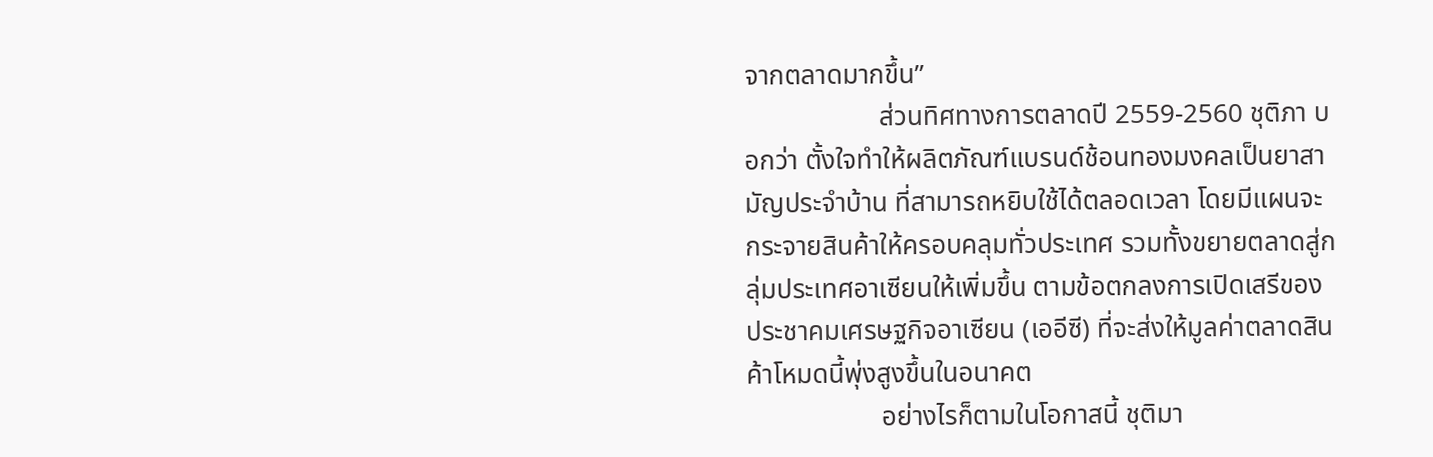จากตลาดมากขึ้น”
                    ส่วนทิศทางการตลาดปี 2559-2560 ชุติภา บอกว่า ตั้งใจทำให้ผลิตภัณฑ์แบรนด์ช้อนทองมงคลเป็นยาสามัญประจำบ้าน ที่สามารถหยิบใช้ได้ตลอดเวลา โดยมีแผนจะกระจายสินค้าให้ครอบคลุมทั่วประเทศ รวมทั้งขยายตลาดสู่กลุ่มประเทศอาเซียนให้เพิ่มขึ้น ตามข้อตกลงการเปิดเสรีของประชาคมเศรษฐกิจอาเซียน (เออีซี) ที่จะส่งให้มูลค่าตลาดสินค้าโหมดนี้พุ่งสูงขึ้นในอนาคต
                    อย่างไรก็ตามในโอกาสนี้ ชุติมา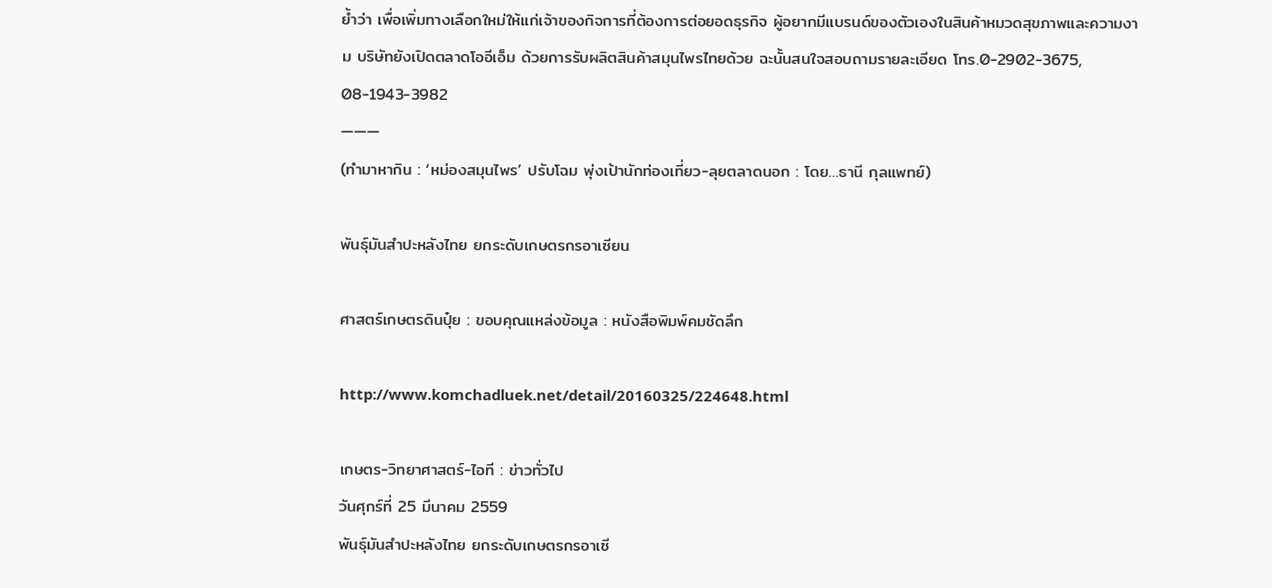ย้ำว่า เพื่อเพิ่มทางเลือกใหม่ให้แก่เจ้าของกิจการที่ต้องการต่อยอดธุรกิจ ผู้อยากมีแบรนด์ของตัวเองในสินค้าหมวดสุขภาพและความงาม บริษัทยังเปิดตลาดโออีเอ็ม ด้วยการรับผลิตสินค้าสมุนไพรไทยด้วย ฉะนั้นสนใจสอบถามรายละเอียด โทร.0-2902-3675, 08-1943-3982
———
(ทำมาหากิน : ‘หม่องสมุนไพร’ ปรับโฉม พุ่งเป้านักท่องเที่ยว-ลุยตลาดนอก : โดย…ธานี กุลแพทย์)

พันธุ์มันสำปะหลังไทย ยกระดับเกษตรกรอาเซียน

ศาสตร์เกษตรดินปุ๋ย : ขอบคุณแหล่งข้อมูล : หนังสือพิมพ์คมชัดลึก

http://www.komchadluek.net/detail/20160325/224648.html

เกษตร-วิทยาศาสตร์-ไอที : ข่าวทั่วไป
วันศุกร์ที่ 25 มีนาคม 2559
พันธุ์มันสำปะหลังไทย ยกระดับเกษตรกรอาเซี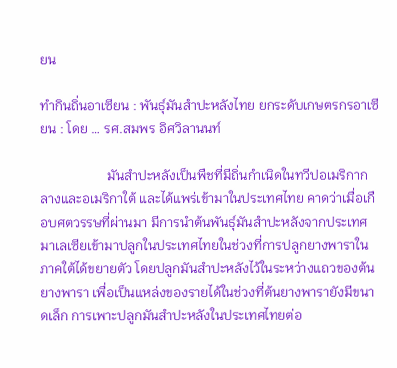ยน

ทำกินถิ่นอาเซียน : พันธุ์มันสำปะหลังไทย ยกระดับเกษตรกรอาเซียน : โดย … รศ.สมพร อิศวิลานนท์

                    มันสำปะหลังเป็นพืชที่มีถิ่นกำเนิดในทวีปอเมริกากลางและอเมริกาใต้ และได้แพร่เข้ามาในประเทศไทย คาดว่าเมื่อเกือบศตวรรษที่ผ่านมา มีการนำต้นพันธุ์มันสำปะหลังจากประเทศมาเลเซียเข้ามาปลูกในประเทศไทยในช่วงที่การปลูกยางพาราในภาคใต้ได้ขยายตัว โดยปลูกมันสำปะหลังไว้ในระหว่างแถวของต้นยางพารา เพื่อเป็นแหล่งของรายได้ในช่วงที่ต้นยางพารายังมีขนาดเล็ก การเพาะปลูกมันสำปะหลังในประเทศไทยต่อ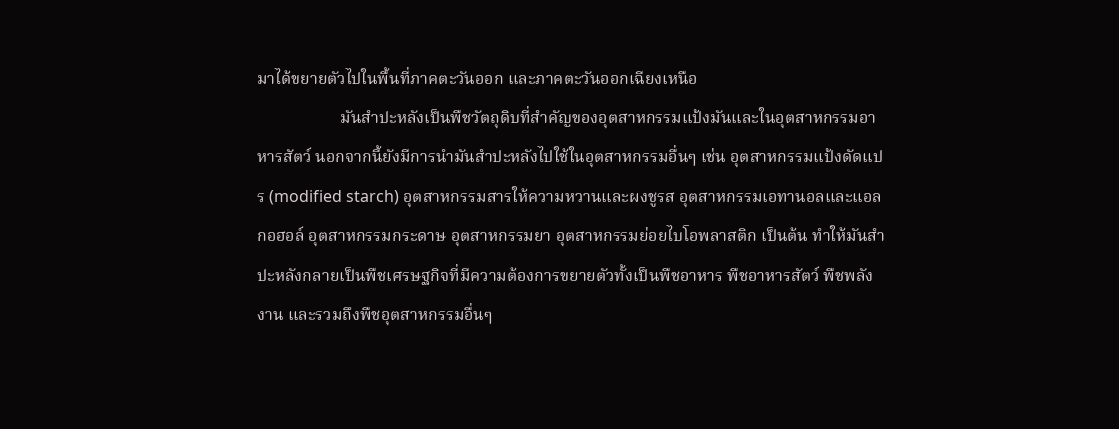มาได้ขยายตัวไปในพื้นที่ภาคตะวันออก และภาคตะวันออกเฉียงเหนือ
                    มันสำปะหลังเป็นพืชวัตถุดิบที่สำคัญของอุตสาหกรรมแป้งมันและในอุตสาหกรรมอาหารสัตว์ นอกจากนี้ยังมีการนำมันสำปะหลังไปใช้ในอุตสาหกรรมอื่นๆ เช่น อุตสาหกรรมแป้งดัดแปร (modified starch) อุตสาหกรรมสารให้ความหวานและผงชูรส อุตสาหกรรมเอทานอลและแอลกอฮอล์ อุตสาหกรรมกระดาษ อุตสาหกรรมยา อุตสาหกรรมย่อยไบโอพลาสติก เป็นต้น ทำให้มันสำปะหลังกลายเป็นพืชเศรษฐกิจที่มีความต้องการขยายตัวทั้งเป็นพืชอาหาร พืชอาหารสัตว์ พืชพลังงาน และรวมถึงพืชอุตสาหกรรมอื่นๆ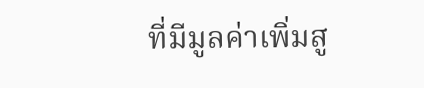ที่มีมูลค่าเพิ่มสู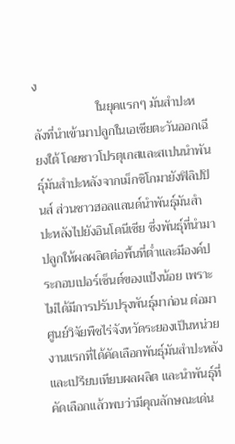ง
                    ในยุคแรกๆ มันสำปะหลังที่นำเข้ามาปลูกในเอเชียตะวันออกเฉียงใต้ โดยชาวโปรตุเกสและสเปนนำพันธุ์มันสำปะหลังจากเม็กซิโกมายังฟิลิปปินส์ ส่วนชาวฮอลแลนด์นำพันธุ์มันสำปะหลังไปยังอินโดนีเซีย ซึ่งพันธุ์ที่นำมาปลูกให้ผลผลิตต่อพื้นที่ต่ำและมีองค์ประกอบเปอร์เซ็นต์ของแป้งน้อย เพราะไม่ได้มีการปรับปรุงพันธุ์มาก่อน ต่อมาศูนย์วิจัยพืชไร่จังหวัดระยองเป็นหน่วยงานแรกที่ได้คัดเลือกพันธุ์มันสำปะหลังและเปรียบเทียบผลผลิต และนำพันธุ์ที่คัดเลือกแล้วพบว่ามีคุณลักษณะเด่น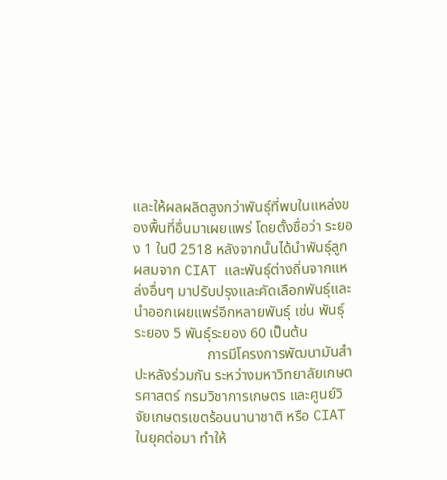และให้ผลผลิตสูงกว่าพันธุ์ที่พบในแหล่งของพื้นที่อื่นมาเผยแพร่ โดยตั้งชื่อว่า ระยอง 1 ในปี 2518 หลังจากนั้นได้นำพันธุ์ลูกผสมจาก CIAT และพันธุ์ต่างถิ่นจากแหล่งอื่นๆ มาปรับปรุงและคัดเลือกพันธุ์และนำออกเผยแพร่อีกหลายพันธุ์ เช่น พันธุ์ระยอง 5 พันธุ์ระยอง 60 เป็นต้น
                    การมีโครงการพัฒนามันสำปะหลังร่วมกัน ระหว่างมหาวิทยาลัยเกษตรศาสตร์ กรมวิชาการเกษตร และศูนย์วิจัยเกษตรเขตร้อนนานาชาติ หรือ CIAT ในยุคต่อมา ทำให้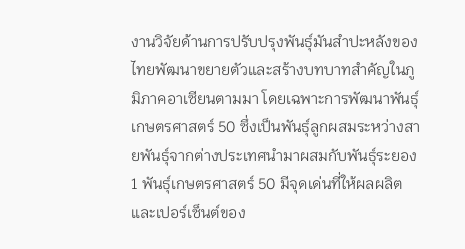งานวิจัยด้านการปรับปรุงพันธุ์มันสำปะหลังของไทยพัฒนาขยายตัวและสร้างบทบาทสำคัญในภูมิภาคอาเซียนตามมา โดยเฉพาะการพัฒนาพันธุ์เกษตรศาสตร์ 50 ซึ่งเป็นพันธุ์ลูกผสมระหว่างสายพันธุ์จากต่างประเทศนำมาผสมกับพันธุ์ระยอง 1 พันธุ์เกษตรศาสตร์ 50 มีจุดเด่นที่ให้ผลผลิตและเปอร์เซ็นต์ของ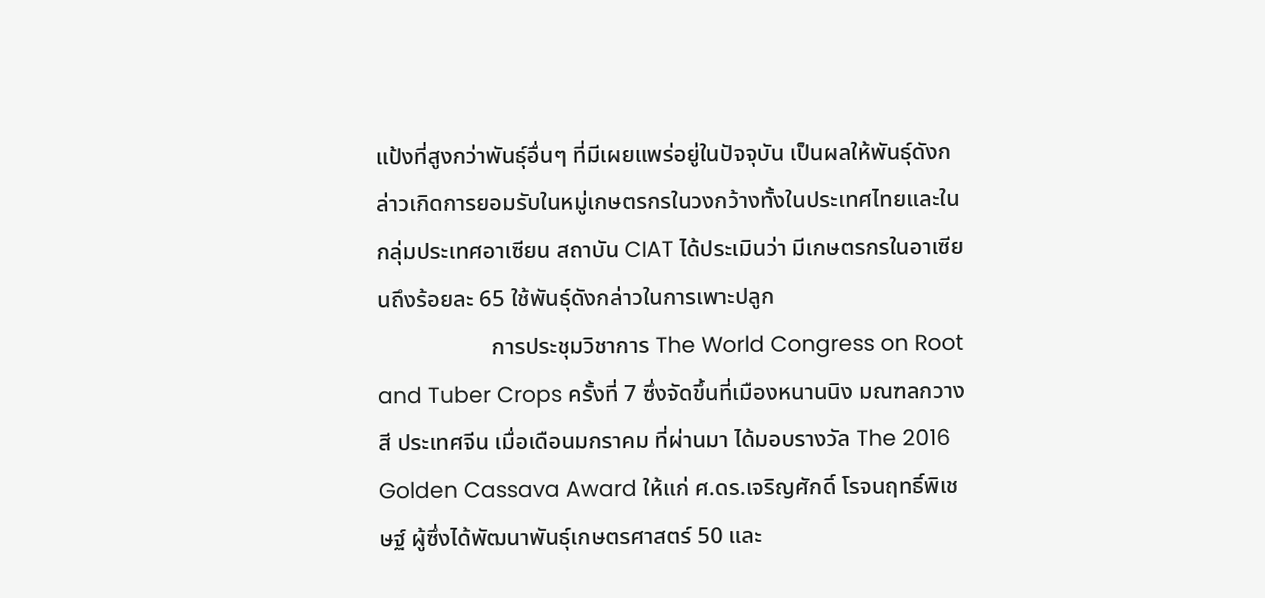แป้งที่สูงกว่าพันธุ์อื่นๆ ที่มีเผยแพร่อยู่ในปัจจุบัน เป็นผลให้พันธุ์ดังกล่าวเกิดการยอมรับในหมู่เกษตรกรในวงกว้างทั้งในประเทศไทยและในกลุ่มประเทศอาเซียน สถาบัน CIAT ได้ประเมินว่า มีเกษตรกรในอาเซียนถึงร้อยละ 65 ใช้พันธุ์ดังกล่าวในการเพาะปลูก
                    การประชุมวิชาการ The World Congress on Root and Tuber Crops ครั้งที่ 7 ซึ่งจัดขึ้นที่เมืองหนานนิง มณฑลกวางสี ประเทศจีน เมื่อเดือนมกราคม ที่ผ่านมา ได้มอบรางวัล The 2016 Golden Cassava Award ให้แก่ ศ.ดร.เจริญศักดิ์ โรจนฤทธิ์พิเชษฐ์ ผู้ซึ่งได้พัฒนาพันธุ์เกษตรศาสตร์ 50 และ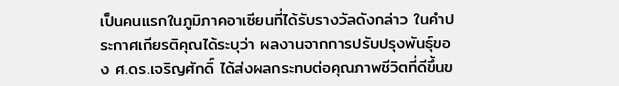เป็นคนแรกในภูมิภาคอาเซียนที่ได้รับรางวัลดังกล่าว ในคำประกาศเกียรติคุณได้ระบุว่า ผลงานจากการปรับปรุงพันธุ์ของ ศ.ดร.เจริญศักดิ์ ได้ส่งผลกระทบต่อคุณภาพชีวิตที่ดีขึ้นข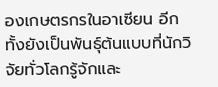องเกษตรกรในอาเซียน อีกทั้งยังเป็นพันธุ์ต้นแบบที่นักวิจัยทั่วโลกรู้จักและ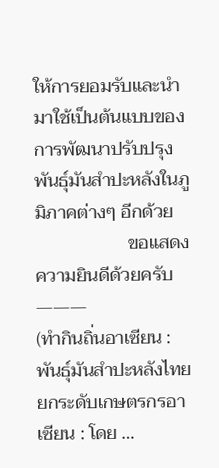ให้การยอมรับและนำมาใช้เป็นต้นแบบของการพัฒนาปรับปรุงพันธุ์มันสำปะหลังในภูมิภาคต่างๆ อีกด้วย
                    ขอแสดงความยินดีด้วยครับ
———
(ทำกินถิ่นอาเซียน : พันธุ์มันสำปะหลังไทย ยกระดับเกษตรกรอาเซียน : โดย …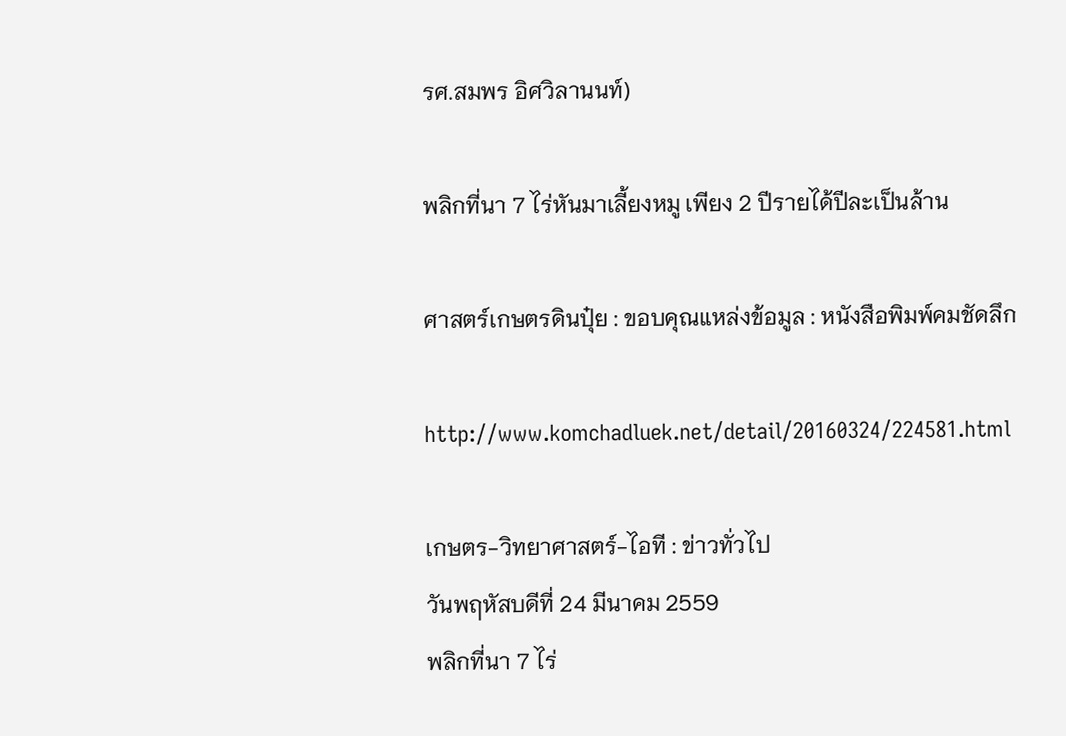รศ.สมพร อิศวิลานนท์)

พลิกที่นา 7 ไร่หันมาเลี้ยงหมู เพียง 2 ปีรายได้ปีละเป็นล้าน

ศาสตร์เกษตรดินปุ๋ย : ขอบคุณแหล่งข้อมูล : หนังสือพิมพ์คมชัดลึก

http://www.komchadluek.net/detail/20160324/224581.html

เกษตร-วิทยาศาสตร์-ไอที : ข่าวทั่วไป
วันพฤหัสบดีที่ 24 มีนาคม 2559
พลิกที่นา 7 ไร่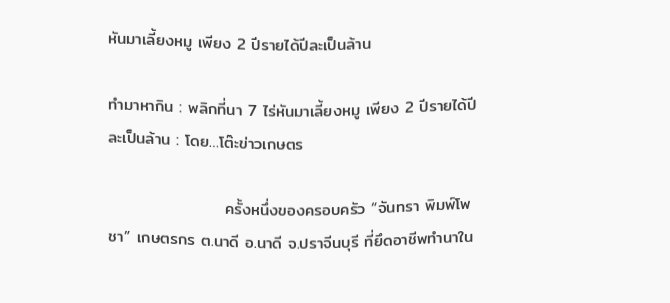หันมาเลี้ยงหมู เพียง 2 ปีรายได้ปีละเป็นล้าน

ทำมาหากิน : พลิกที่นา 7 ไร่หันมาเลี้ยงหมู เพียง 2 ปีรายได้ปีละเป็นล้าน : โดย…โต๊ะข่าวเกษตร

                    ครั้งหนึ่งของครอบครัว “จันทรา พิมพ์โพชา” เกษตรกร ต.นาดี อ.นาดี จ.ปราจีนบุรี ที่ยึดอาชีพทำนาใน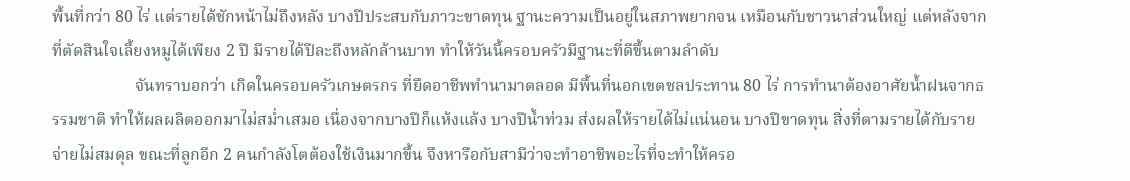พื้นที่กว่า 80 ไร่ แต่รายได้ชักหน้าไม่ถึงหลัง บางปีประสบกับภาวะขาดทุน ฐานะความเป็นอยู่ในสภาพยากจน เหมือนกับชาวนาส่วนใหญ่ แต่หลังจากที่ตัดสินใจเลี้ยงหมูได้เพียง 2 ปี มีรายได้ปีละถึงหลักล้านบาท ทำให้วันนี้ครอบครัวมีฐานะที่ดีขึ้นตามลำดับ
                    จันทราบอกว่า เกิดในครอบครัวเกษตรกร ที่ยึดอาชีพทำนามาตลอด มีพื้นที่นอกเขตชลประทาน 80 ไร่ การทำนาต้องอาศัยน้ำฝนจากธรรมชาติ ทำให้ผลผลิตออกมาไม่สม่ำเสมอ เนื่องจากบางปีก็แห้งแล้ง บางปีน้ำท่วม ส่งผลให้รายได้ไม่แน่นอน บางปีขาดทุน สิ่งที่ตามรายได้กับรายจ่ายไม่สมดุล ขณะที่ลูกอีก 2 คนกำลังโตต้องใช้เงินมากขึ้น จึงหารือกับสามีว่าจะทำอาชีพอะไรที่จะทำให้ครอ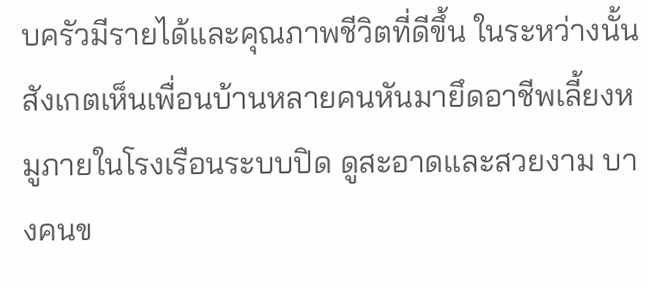บครัวมีรายได้และคุณภาพชีวิตที่ดีขึ้น ในระหว่างนั้นสังเกตเห็นเพื่อนบ้านหลายคนหันมายึดอาชีพเลี้ยงหมูภายในโรงเรือนระบบปิด ดูสะอาดและสวยงาม บางคนข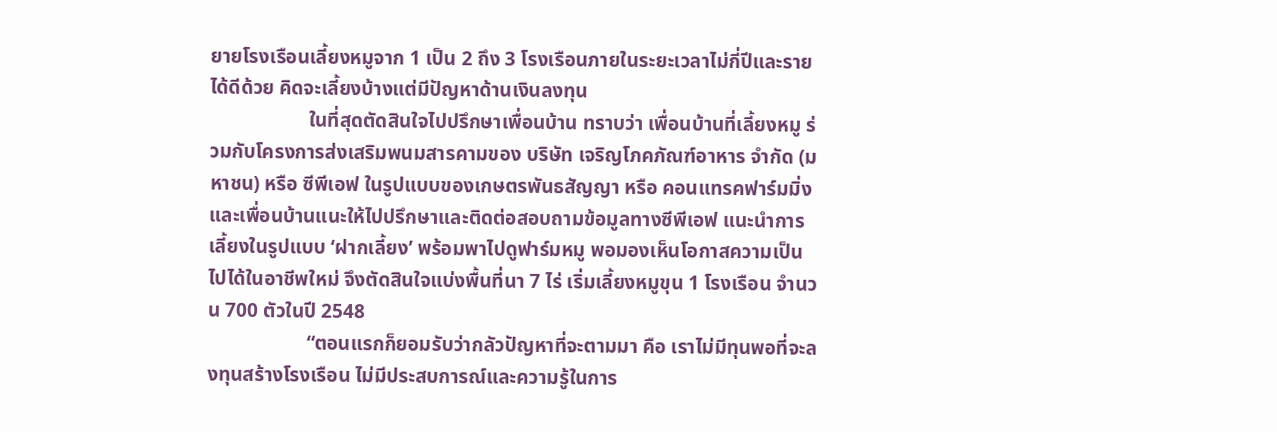ยายโรงเรือนเลี้ยงหมูจาก 1 เป็น 2 ถึง 3 โรงเรือนภายในระยะเวลาไม่กี่ปีและรายได้ดีด้วย คิดจะเลี้ยงบ้างแต่มีปัญหาด้านเงินลงทุน
                    ในที่สุดตัดสินใจไปปรึกษาเพื่อนบ้าน ทราบว่า เพื่อนบ้านที่เลี้ยงหมู ร่วมกับโครงการส่งเสริมพนมสารคามของ บริษัท เจริญโภคภัณฑ์อาหาร จำกัด (มหาชน) หรือ ซีพีเอฟ ในรูปแบบของเกษตรพันธสัญญา หรือ คอนแทรคฟาร์มมิ่ง และเพื่อนบ้านแนะให้ไปปรึกษาและติดต่อสอบถามข้อมูลทางซีพีเอฟ แนะนำการเลี้ยงในรูปแบบ ‘ฝากเลี้ยง’ พร้อมพาไปดูฟาร์มหมู พอมองเห็นโอกาสความเป็นไปได้ในอาชีพใหม่ จึงตัดสินใจแบ่งพื้นที่นา 7 ไร่ เริ่มเลี้ยงหมูขุน 1 โรงเรือน จำนวน 700 ตัวในปี 2548
                    “ตอนแรกก็ยอมรับว่ากลัวปัญหาที่จะตามมา คือ เราไม่มีทุนพอที่จะลงทุนสร้างโรงเรือน ไม่มีประสบการณ์และความรู้ในการ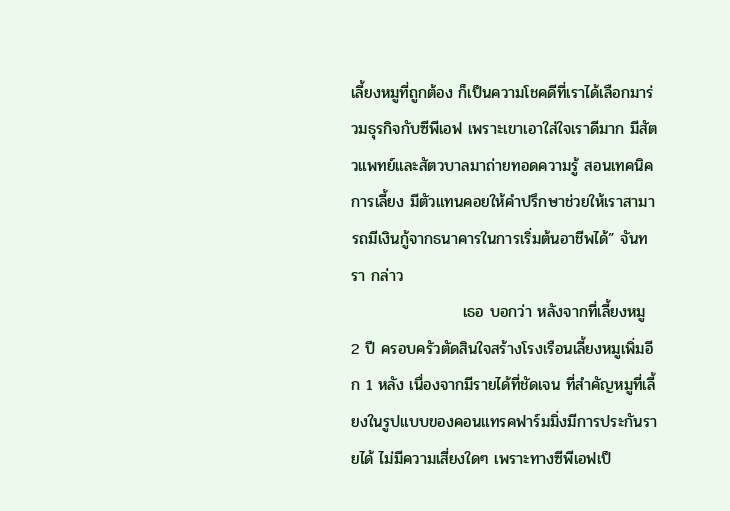เลี้ยงหมูที่ถูกต้อง ก็เป็นความโชคดีที่เราได้เลือกมาร่วมธุรกิจกับซีพีเอฟ เพราะเขาเอาใส่ใจเราดีมาก มีสัตวแพทย์และสัตวบาลมาถ่ายทอดความรู้ สอนเทคนิคการเลี้ยง มีตัวแทนคอยให้คำปรึกษาช่วยให้เราสามารถมีเงินกู้จากธนาคารในการเริ่มต้นอาชีพได้” จันทรา กล่าว
                    เธอ บอกว่า หลังจากที่เลี้ยงหมู 2 ปี ครอบครัวตัดสินใจสร้างโรงเรือนเลี้ยงหมูเพิ่มอีก 1 หลัง เนื่องจากมีรายได้ที่ชัดเจน ที่สำคัญหมูที่เลี้ยงในรูปแบบของคอนแทรคฟาร์มมิ่งมีการประกันรายได้ ไม่มีความเสี่ยงใดๆ เพราะทางซีพีเอฟเป็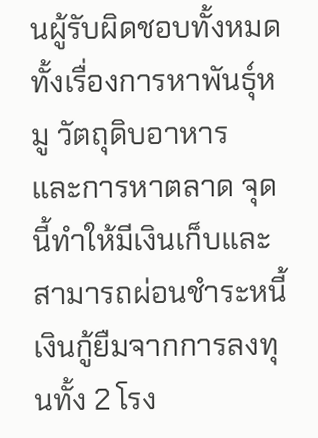นผู้รับผิดชอบทั้งหมด ทั้งเรื่องการหาพันธุ์หมู วัตถุดิบอาหาร และการหาตลาด จุดนี้ทำให้มีเงินเก็บและสามารถผ่อนชำระหนี้เงินกู้ยืมจากการลงทุนทั้ง 2 โรง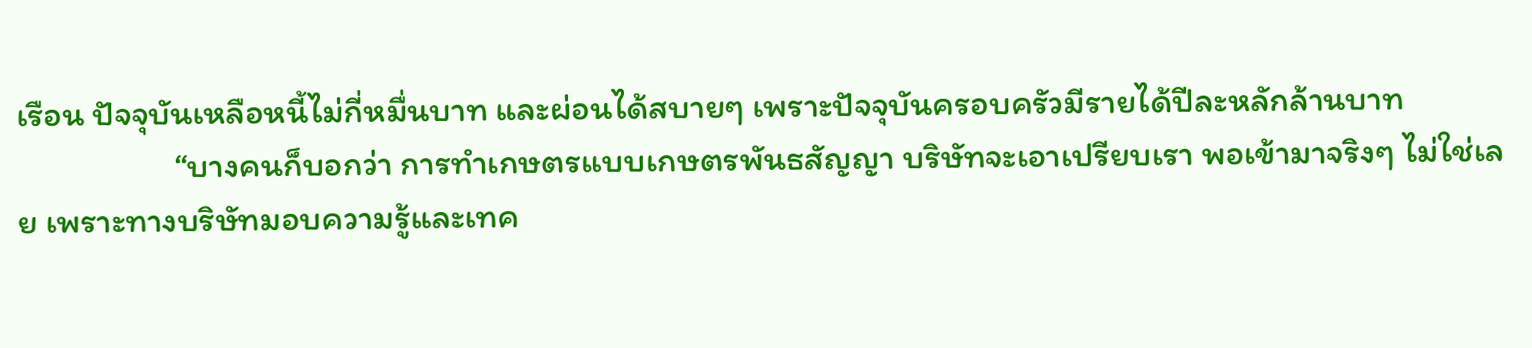เรือน ปัจจุบันเหลือหนี้ไม่กี่หมื่นบาท และผ่อนได้สบายๆ เพราะปัจจุบันครอบครัวมีรายได้ปีละหลักล้านบาท
                    “บางคนก็บอกว่า การทำเกษตรแบบเกษตรพันธสัญญา บริษัทจะเอาเปรียบเรา พอเข้ามาจริงๆ ไม่ใช่เลย เพราะทางบริษัทมอบความรู้และเทค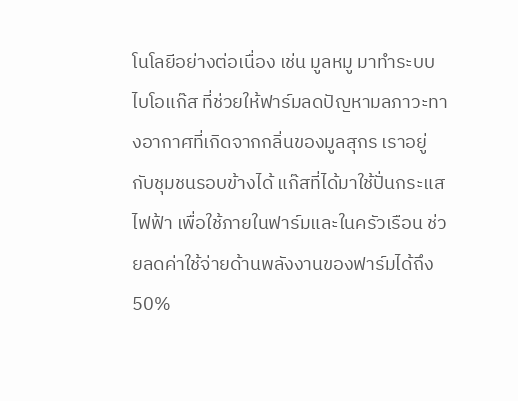โนโลยีอย่างต่อเนื่อง เช่น มูลหมู มาทำระบบไบโอแก๊ส ที่ช่วยให้ฟาร์มลดปัญหามลภาวะทางอากาศที่เกิดจากกลิ่นของมูลสุกร เราอยู่กับชุมชนรอบข้างได้ แก๊สที่ได้มาใช้ปั่นกระแสไฟฟ้า เพื่อใช้ภายในฟาร์มและในครัวเรือน ช่วยลดค่าใช้จ่ายด้านพลังงานของฟาร์มได้ถึง 50%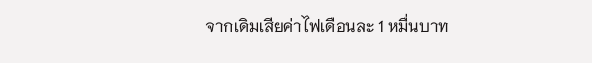จากเดิมเสียค่าไฟเดือนละ 1 หมื่นบาท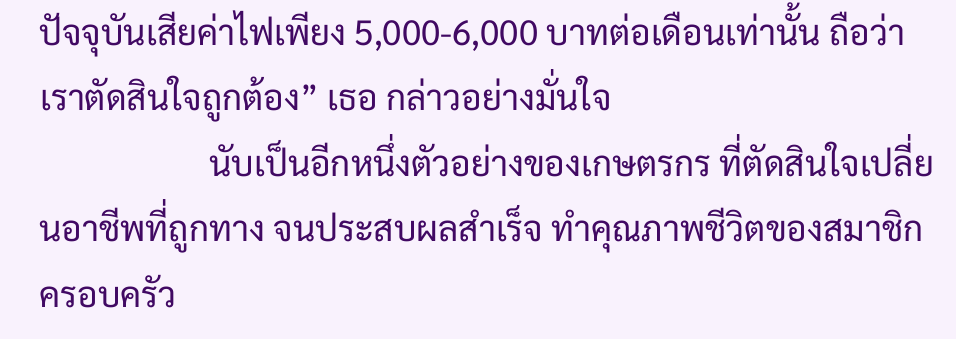ปัจจุบันเสียค่าไฟเพียง 5,000-6,000 บาทต่อเดือนเท่านั้น ถือว่าเราตัดสินใจถูกต้อง” เธอ กล่าวอย่างมั่นใจ
                    นับเป็นอีกหนึ่งตัวอย่างของเกษตรกร ที่ตัดสินใจเปลี่ยนอาชีพที่ถูกทาง จนประสบผลสำเร็จ ทำคุณภาพชีวิตของสมาชิกครอบครัว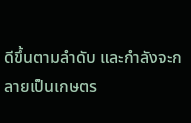ดีขึ้นตามลำดับ และกำลังจะกลายเป็นเกษตร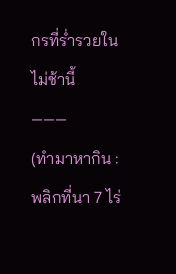กรที่ร่ำรวยในไม่ช้านี้
———
(ทำมาหากิน : พลิกที่นา 7 ไร่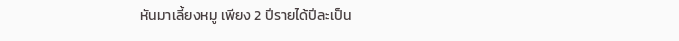หันมาเลี้ยงหมู เพียง 2 ปีรายได้ปีละเป็น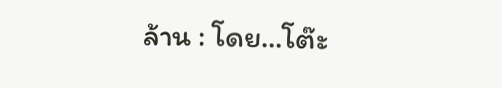ล้าน : โดย…โต๊ะ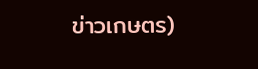ข่าวเกษตร)